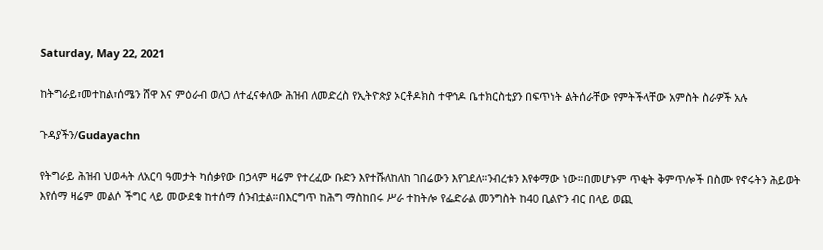Saturday, May 22, 2021

ከትግራይ፣መተከል፣ሰሜን ሸዋ እና ምዕራብ ወለጋ ለተፈናቀለው ሕዝብ ለመድረስ የኢትዮጵያ ኦርቶዶክስ ተዋኅዶ ቤተክርስቲያን በፍጥነት ልትሰራቸው የምትችላቸው አምስት ስራዎች አሉ

ጉዳያችን/Gudayachn

የትግራይ ሕዝብ ህወሓት ለአርባ ዓመታት ካሰቃየው በኃላም ዛሬም የተረፈው ቡድን እየተሹለከለከ ገበሬውን እየገደለ።ንብረቱን እየቀማው ነው።በመሆኑም ጥቂት ቅምጥሎች በስሙ የኖሩትን ሕይወት እየሰማ ዛሬም መልሶ ችግር ላይ መውደቁ ከተሰማ ሰንብቷል።በእርግጥ ከሕግ ማስከበሩ ሥራ ተከትሎ የፌድራል መንግስት ከ40 ቢልዮን ብር በላይ ወጪ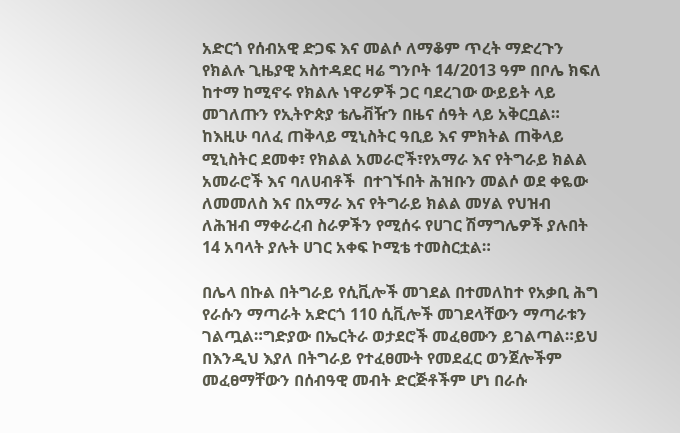አድርጎ የሰብአዊ ድጋፍ እና መልሶ ለማቆም ጥረት ማድረጉን የክልሉ ጊዜያዊ አስተዳደር ዛሬ ግንቦት 14/2013 ዓም በቦሌ ክፍለ ከተማ ከሚኖሩ የክልሉ ነዋሪዎች ጋር ባደረገው ውይይት ላይ መገለጡን የኢትዮጵያ ቴሌቭዥን በዜና ሰዓት ላይ አቅርቧል። ከእዚሁ ባለፈ ጠቅላይ ሚኒስትር ዓቢይ እና ምክትል ጠቅላይ ሚኒስትር ደመቀ፣ የክልል አመራሮች፣የአማራ እና የትግራይ ክልል አመራሮች እና ባለሀብቶች  በተገኙበት ሕዝቡን መልሶ ወደ ቀዬው ለመመለስ እና በአማራ እና የትግራይ ክልል መሃል የህዝብ ለሕዝብ ማቀራረብ ስራዎችን የሚሰሩ የሀገር ሽማግሌዎች ያሉበት 14 አባላት ያሉት ሀገር አቀፍ ኮሚቴ ተመስርቷል።

በሌላ በኩል በትግራይ የሲቪሎች መገደል በተመለከተ የአቃቢ ሕግ የራሱን ማጣራት አድርጎ 110 ሲቪሎች መገደላቸውን ማጣራቱን ገልጧል።ግድያው በኤርትራ ወታደሮች መፈፀሙን ይገልጣል።ይህ በእንዲህ እያለ በትግራይ የተፈፀሙት የመደፈር ወንጀሎችም መፈፀማቸውን በሰብዓዊ መብት ድርጅቶችም ሆነ በራሱ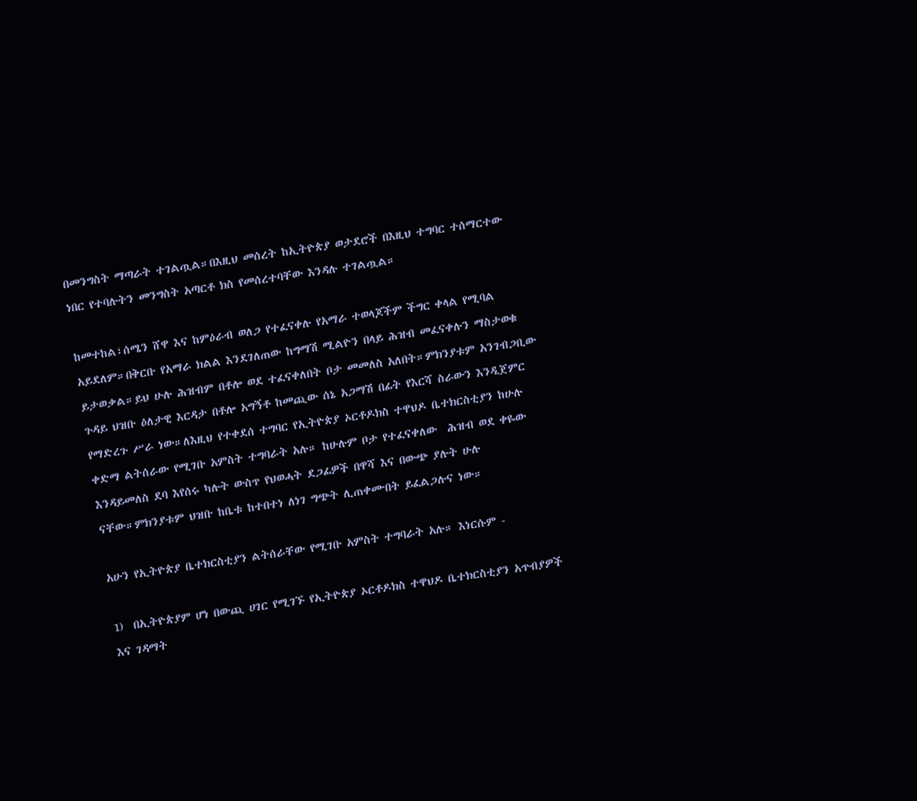በመንግስት ማጣራት ተገልጧል።በእዚህ መሰረት ከኢትዮጵያ ወታደሮች በእዚህ ተግባር ተሰማርተው ነበር የተባሉትን መንግስት አጣርቶ ክስ የመሰረተባቸው እንዳሉ ተገልጧል።

ከመተከል፣ሰሜን ሸዋ እና ከምዕራብ ወለጋ የተፈናቀሉ የአማራ ተወላጆችም ችግር ቀላል የሚባል አይደለም።በቅርቡ የአማራ ክልል እንደገለጠው ከግማሽ ሚልዮን በላይ ሕዝብ መፈናቀሉን ማስታወቁ ይታወቃል።ይህ ሁሉ ሕዝብም በቶሎ ወደ ተፈናቀለበት ቦታ መመለስ አለበት።ምክንያቱም አንገብጋቢው ጉዳይ ህዝቡ ዕለታዊ እርዳታ በቶሎ አግኝቶ ከመጪው ሰኔ አጋማሽ በፊት የእርሻ ስራውን እንዲጀምር የማድረጉ ሥራ ነው።ለእዚህ የተቀደሰ ተግባር የኢትዮጵያ ኦርቶዶክስ ተዋህዶ ቤተክርስቲያን ከሁሉ ቀድማ ልትሰራው የሚገቡ አምስት ተግባራት አሉ። ከሁሉም ቦታ የተፈናቀለው  ሕዝብ ወደ ቀዬው እንዳይመለስ ደባ እየሰሩ ካሉት ውስጥ የህወሓት ደጋፊዎች በዋሻ እና በውጭ ያሉት ሁሉ ናቸው።ምክንያቱም ህዝቡ ከቤቱ ከተበተነ ለነገ ግጭት ሊጠቀሙበት ይፈልጋሉና ነው።

አሁን የኢትዮጵያ ቤተክርስቲያን ልትሰራቸው የሚገቡ አምስት ተግባራት አሉ። እነርሱም -

1)  በኢትዮጵያም ሆነ በውጪ ሀገር የሚገኙ የኢትዮጵያ ኦርቶዶክስ ተዋህዶ ቤተክርስቲያን አጥብያዎች እና ገዳማት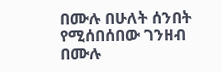በሙሉ በሁለት ሰንበት የሚሰበሰበው ገንዘብ በሙሉ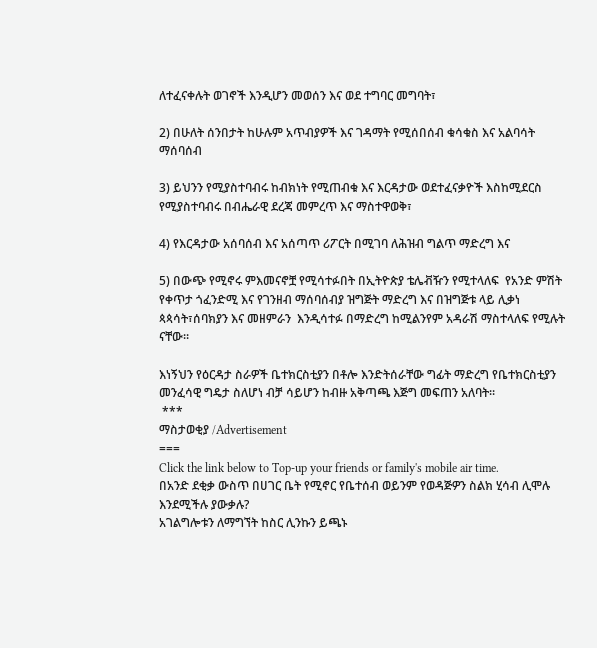ለተፈናቀሉት ወገኖች እንዲሆን መወሰን እና ወደ ተግባር መግባት፣

2) በሁለት ሰንበታት ከሁሉም አጥብያዎች እና ገዳማት የሚሰበሰብ ቁሳቁስ እና አልባሳት ማሰባሰብ

3) ይህንን የሚያስተባብሩ ከብክነት የሚጠብቁ እና እርዳታው ወደተፈናቃዮች እስከሚደርስ የሚያስተባብሩ በብሔራዊ ደረጃ መምረጥ እና ማስተዋወቅ፣

4) የእርዳታው አሰባሰብ እና አሰጣጥ ሪፖርት በሚገባ ለሕዝብ ግልጥ ማድረግ እና

5) በውጭ የሚኖሩ ምእመናኖቿ የሚሳተፉበት በኢትዮጵያ ቴሌቭዥን የሚተላለፍ  የአንድ ምሽት የቀጥታ ጎፈንድሚ እና የገንዘብ ማሰባሰብያ ዝግጅት ማድረግ እና በዝግጅቱ ላይ ሊቃነ ጳጳሳት፣ሰባክያን እና መዘምራን  እንዲሳተፉ በማድረግ ከሚልንየም አዳራሽ ማስተላለፍ የሚሉት ናቸው።

እነኝህን የዕርዳታ ስራዎች ቤተክርስቲያን በቶሎ እንድትሰራቸው ግፊት ማድረግ የቤተክርስቲያን መንፈሳዊ ግዴታ ስለሆነ ብቻ ሳይሆን ከብዙ አቅጣጫ እጅግ መፍጠን አለባት።
 ***
ማስታወቂያ /Advertisement
===
Click the link below to Top-up your friends or family's mobile air time.
በአንድ ደቂቃ ውስጥ በሀገር ቤት የሚኖር የቤተሰብ ወይንም የወዳጅዎን ስልክ ሂሳብ ሊሞሉ እንደሚችሉ ያውቃሉ?
አገልግሎቱን ለማግኘት ከስር ሊንኩን ይጫኑ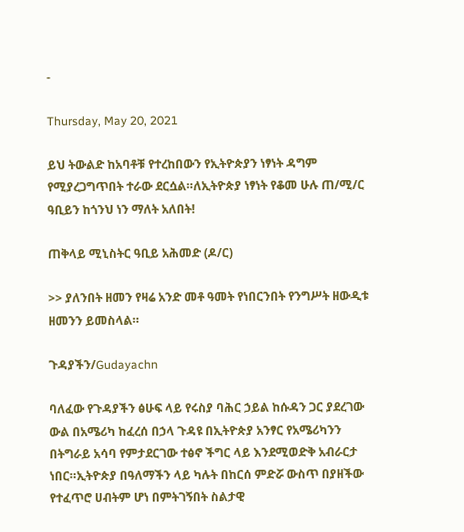-

Thursday, May 20, 2021

ይህ ትውልድ ከአባቶቹ የተረከበውን የኢትዮጵያን ነፃነት ዳግም የሚያረጋግጥበት ተራው ደርሷል።ለኢትዮጵያ ነፃነት የቆመ ሁሉ ጠ/ሚ/ር ዓቢይን ከጎንህ ነን ማለት አለበት!

ጠቅላይ ሚኒስትር ዓቢይ አሕመድ (ዶ/ር)

>> ያለንበት ዘመን የዛሬ አንድ መቶ ዓመት የነበርንበት የንግሥት ዘውዲቱ ዘመንን ይመስላል።

ጉዳያችን/Gudayachn

ባለፈው የጉዳያችን ፅሁፍ ላይ የሩስያ ባሕር ኃይል ከሱዳን ጋር ያደረገው ውል በአሜሪካ ከፈረሰ በኃላ ጉዳዩ በኢትዮጵያ አንፃር የአሜሪካንን በትግራይ አሳባ የምታደርገው ተፅኖ ችግር ላይ እንደሚወድቅ አብራርታ ነበር።ኢትዮጵያ በዓለማችን ላይ ካሉት በከርሰ ምድሯ ውስጥ በያዘችው የተፈጥሮ ሀብትም ሆነ በምትገኝበት ስልታዊ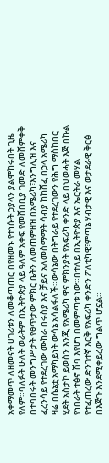አቀማመጥ ለዘመናት ሀገሪቱን ለመቆጣጠር በየዘመኑ የተነሱት ኃያላን ያልሞከሩበት ጊዜ የለም።ባለፉት ሁለት ወራትም በኢትዮጵያ ላይ ዓለም አቀፍ የመሸበቢያ ገመድ ለመሸምቀቅ በተባበሩት መንግሥታት የፀጥታው ምክር ቤትን ለመጠምዘዝ በአሜሪካ፣እንግሊዝ እና ፈረንሳይ የተደረገው ሙከራ በሩስያ እና ቻይና አለመስማማት ሳብያ ከከሸፈ በኃላ አሜሪካ ዛሬ በሴኔቷ አማካይነት ውሳኔ አሳልፋለች።ውሳኔው በትግራይ የተደረገውን የሕግ ማስከበር ሂደት አስታኮ ይወስን እንጂ የአሜሪካ ዋና ምክንያት የአፍሪካ ቀንድ ላይ በህወሓት እጅ በኩል የነበራት ተፅኖ ሽባ እየሆነ በመምጣቱ ነው።በተለይ በኢትዮጵያ እና ኤርትራ መሃል የተፈጠረው ድንገተኛ እርቅ የአፍሪካ ቀንድን ፖለቲካዊ፣ምጣኔ ሃብታዊ እና ወታደራዊ ቅርፅ በእጅጉ እንደሚቀይረው ግልጥ ሆኗል።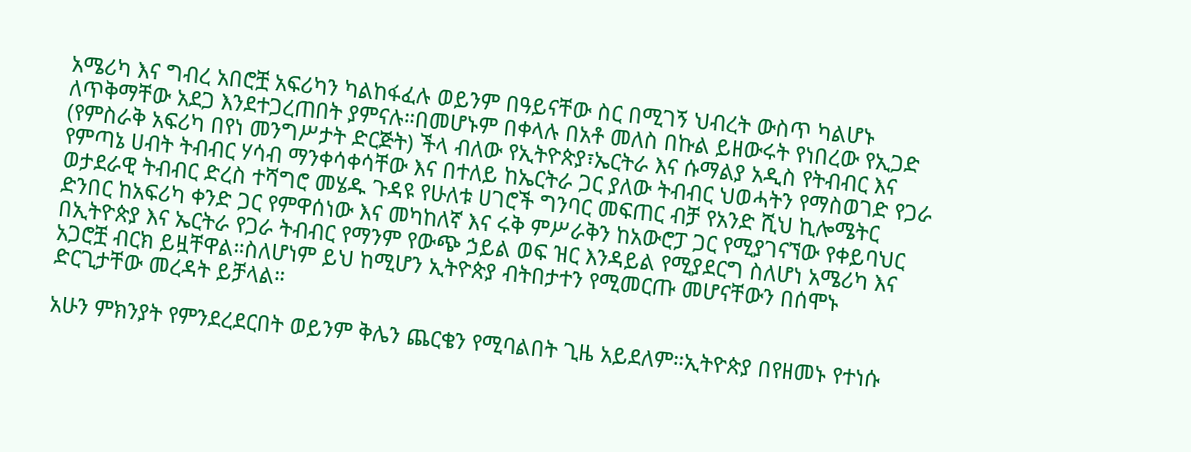አሜሪካ እና ግብረ አበሮቿ አፍሪካን ካልከፋፈሉ ወይንም በዓይናቸው ስር በሚገኝ ህብረት ውስጥ ካልሆኑ ለጥቅማቸው አደጋ እንደተጋረጠበት ያምናሉ።በመሆኑም በቀላሉ በአቶ መለስ በኩል ይዘውሩት የነበረው የኢጋድ (የምስራቅ አፍሪካ በየነ መንግሥታት ድርጅት) ችላ ብለው የኢትዮጵያ፣ኤርትራ እና ሱማልያ አዲስ የትብብር እና የምጣኔ ሀብት ትብብር ሃሳብ ማንቀሳቀሳቸው እና በተለይ ከኤርትራ ጋር ያለው ትብብር ህወሓትን የማስወገድ የጋራ ወታደራዊ ትብብር ድረስ ተሻግሮ መሄዱ ጉዳዩ የሁለቱ ሀገሮች ግንባር መፍጠር ብቻ የአንድ ሺህ ኪሎሜትር ድንበር ከአፍሪካ ቀንድ ጋር የምዋሰነው እና መካከለኛ እና ሩቅ ምሥራቅን ከአውሮፓ ጋር የሚያገናኘው የቀይባህር በኢትዮጵያ እና ኤርትራ የጋራ ትብብር የማንም የውጭ ኃይል ወፍ ዝር እንዳይል የሚያደርግ ስለሆነ አሜሪካ እና አጋሮቿ ብርክ ይዟቸዋል።ስለሆነም ይህ ከሚሆን ኢትዮጵያ ብትበታተን የሚመርጡ መሆናቸውን በሰሞኑ ድርጊታቸው መረዳት ይቻላል።

አሁን ምክንያት የምንደረደርበት ወይንም ቅሌን ጨርቄን የሚባልበት ጊዜ አይደለም።ኢትዮጵያ በየዘመኑ የተነሱ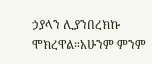ኃያላን ሊያንበረክኩ ሞክረዋል።አሁንም ምንም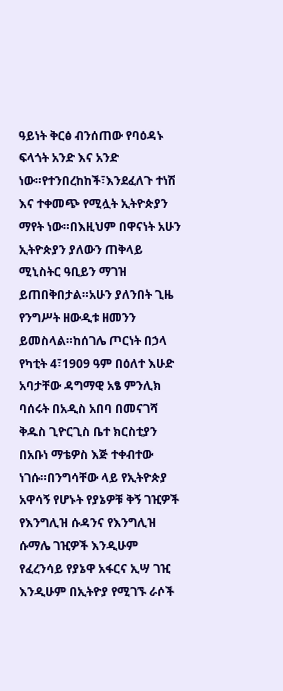ዓይነት ቅርፅ ብንሰጠው የባዕዳኑ ፍላጎት አንድ እና አንድ ነው።የተንበረከከች፣እንደፈለጉ ተነሽ እና ተቀመጭ የሚሏት ኢትዮጵያን ማየት ነው።በእዚህም በዋናነት አሁን ኢትዮጵያን ያለውን ጠቅላይ ሚኒስትር ዓቢይን ማገዝ ይጠበቅበታል።አሁን ያለንበት ጊዜ የንግሥት ዘውዲቱ ዘመንን ይመስላል።ከሰገሌ ጦርነት በኃላ የካቲት 4፣1909 ዓም በዕለተ እሁድ አባታቸው ዳግማዊ አፄ ምንሊክ ባሰሩት በአዲስ አበባ በመናገሻ ቅዱስ ጊዮርጊስ ቤተ ክርስቲያን በአቡነ ማቴዎስ እጅ ተቀብተው ነገሱ።በንግሳቸው ላይ የኢትዮጵያ አዋሳኝ የሆኑት የያኔዎቹ ቅኝ ገዢዎች የእንግሊዝ ሱዳንና የእንግሊዝ ሱማሌ ገዢዎች እንዲሁም የፈረንሳይ የያኔዋ አፋርና ኢሣ ገዢ እንዲሁም በኢትዮያ የሚገኙ ራሶች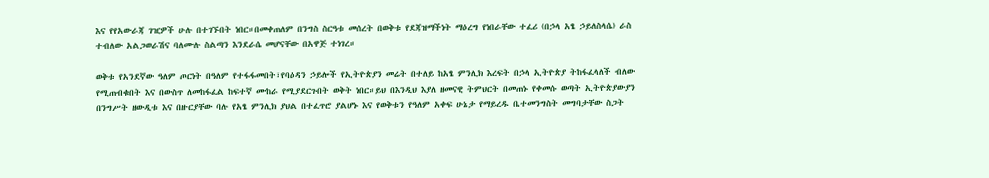እና የየአውራጃ ገዢዎች ሁሉ በተገኙበት ነበር።በመቀጠለም በንግስ ስርዓቱ መሰረት በወቅቱ የደጃዝማችነት ማዕረግ የነበራቸው ተፈሪ (በኃላ አፄ ኃይለስላሴ) ራስ ተብለው አልጋወራሽና ባለሙሉ ስልጣን እንደራሴ መሆናቸው በአዋጅ ተነገረ።

ወቅቱ የአንደኛው ዓለም ጦርነት በዓለም የተፋፋመበት፣የባዕዳን ኃይሎች የኢትዮጵያን መሬት በተለይ ከአፄ ምንሊክ እረፍት በኃላ ኢትዮጵያ ትከፋፈላለች ብለው የሚጠብቁበት እና በውስጥ ለመከፋፈል ከፍተኛ ሙከራ የሚያደርጉበት ወቅት ነበር።ይህ በእንዲህ እያለ ዘመናዊ ትምህርት በመጠኑ የቀመሱ ወጣት ኢትዮጵያውያን በንግሥት ዘውዲቱ እና በዙርያቸው ባሉ የአፄ ምንሊክ ያህል በተፈጥሮ ያልሆኑ እና የወቅቱን የዓለም አቀፍ ሁኔታ የማይረዱ ቤተመንግስት መግባታቸው ስጋት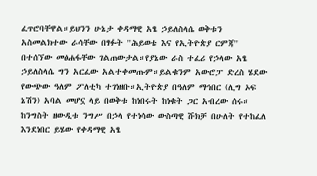ፈጥሮባቸዋል።ይህንን ሁኔታ ቀዳማዊ አፄ ኃይለስላሴ ወቅቱን አስመልክተው ራሳቸው በፃፉት ''ሕይወቴ እና የኢትዮጵያ ርምጃ'' በተሰኘው መፅሐፋቸው ገልጠውታል።የያኔው ራስ ተፈሪ የኃላው አፄ ኃይለስላሴ ግን አርፈው አልተቀመጡም።ይልቁንም አውሮፓ ድረስ ሄደው የውጭው ዓለም ፖለቲካ ተገነዘቡ።ኢትዮጵያ በዓለም ማኅበር (ሊግ ኦፍ ኔሽን) አባል መሆኗ ላይ በወቅቱ ከነበሩት ከነቁት ጋር አብረው ሰሩ። ከንግስት ዘውዲቱ ንግሥ በኃላ የተነሳው ውስጣዊ ሹክቻ በሁለት የተከፈለ እንደነበር ይሄው የቀዳማዊ አፄ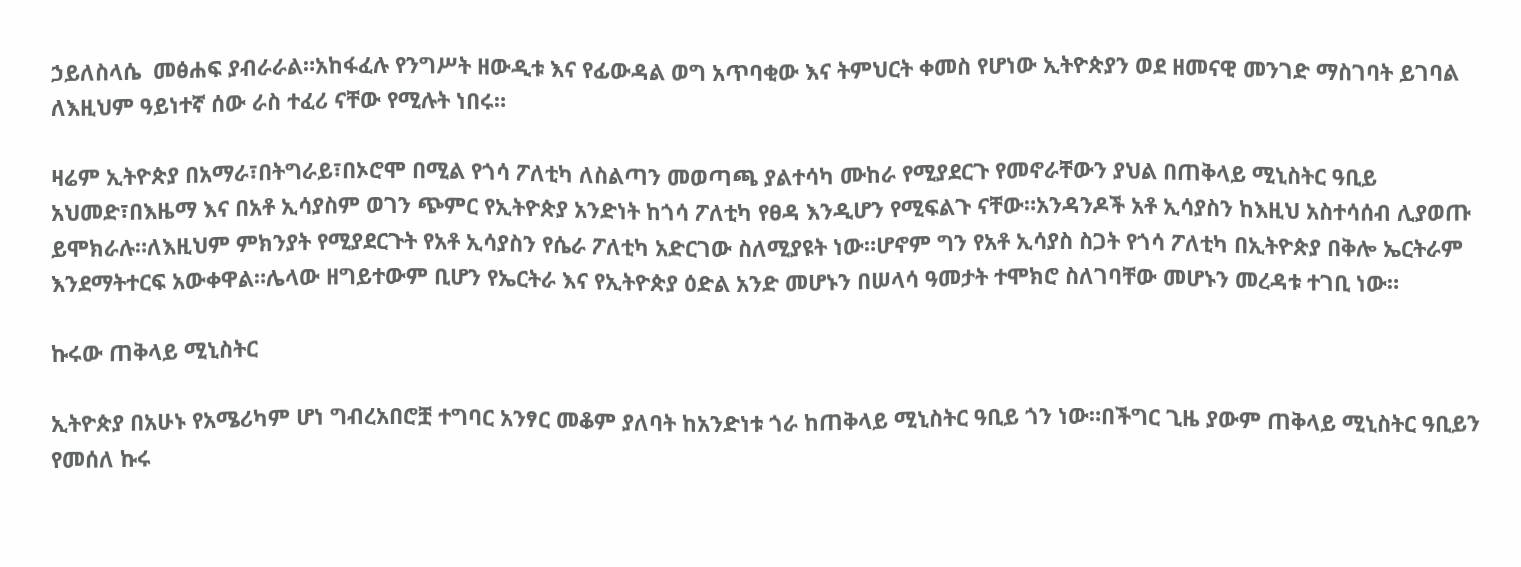ኃይለስላሴ  መፅሐፍ ያብራራል።አከፋፈሉ የንግሥት ዘውዲቱ እና የፊውዳል ወግ አጥባቂው እና ትምህርት ቀመስ የሆነው ኢትዮጵያን ወደ ዘመናዊ መንገድ ማስገባት ይገባል ለእዚህም ዓይነተኛ ሰው ራስ ተፈሪ ናቸው የሚሉት ነበሩ።

ዛሬም ኢትዮጵያ በአማራ፣በትግራይ፣በኦሮሞ በሚል የጎሳ ፖለቲካ ለስልጣን መወጣጫ ያልተሳካ ሙከራ የሚያደርጉ የመኖራቸውን ያህል በጠቅላይ ሚኒስትር ዓቢይ አህመድ፣በእዜማ እና በአቶ ኢሳያስም ወገን ጭምር የኢትዮጵያ አንድነት ከጎሳ ፖለቲካ የፀዳ እንዲሆን የሚፍልጉ ናቸው።አንዳንዶች አቶ ኢሳያስን ከእዚህ አስተሳሰብ ሊያወጡ ይሞክራሉ።ለእዚህም ምክንያት የሚያደርጉት የአቶ ኢሳያስን የሴራ ፖለቲካ አድርገው ስለሚያዩት ነው።ሆኖም ግን የአቶ ኢሳያስ ስጋት የጎሳ ፖለቲካ በኢትዮጵያ በቅሎ ኤርትራም እንደማትተርፍ አውቀዋል።ሌላው ዘግይተውም ቢሆን የኤርትራ እና የኢትዮጵያ ዕድል አንድ መሆኑን በሠላሳ ዓመታት ተሞክሮ ስለገባቸው መሆኑን መረዳቱ ተገቢ ነው።

ኩሩው ጠቅላይ ሚኒስትር

ኢትዮጵያ በአሁኑ የአሜሪካም ሆነ ግብረአበሮቿ ተግባር አንፃር መቆም ያለባት ከአንድነቱ ጎራ ከጠቅላይ ሚኒስትር ዓቢይ ጎን ነው።በችግር ጊዜ ያውም ጠቅላይ ሚኒስትር ዓቢይን የመሰለ ኩሩ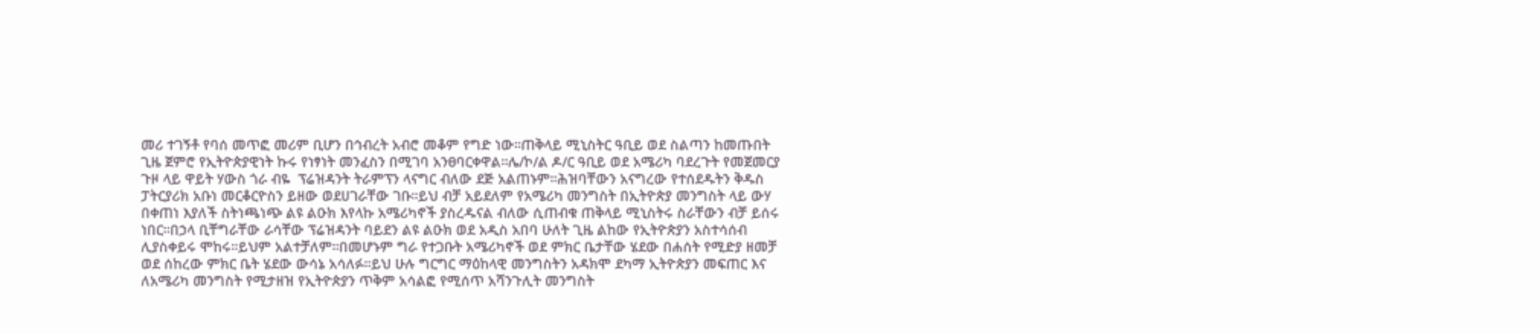መሪ ተገኝቶ የባሰ መጥፎ መሪም ቢሆን በኅብረት አብሮ መቆም የግድ ነው።ጠቅላይ ሚኒስትር ዓቢይ ወደ ስልጣን ከመጡበት ጊዜ ጀምሮ የኢትዮጵያዊነት ኩሩ የነፃነት መንፈስን በሚገባ አንፀባርቀዋል።ሌ/ኮ/ል ዶ/ር ዓቢይ ወደ አሜሪካ ባደረጉት የመጀመርያ ጉዞ ላይ ዋይት ሃውስ ጎራ ብዬ  ፕሬዝዳንት ትራምፕን ላናግር ብለው ደጅ አልጠኑም።ሕዝባቸውን አናግረው የተሰደዱትን ቅዱስ ፓትርያሪክ አቡነ መርቆርዮስን ይዘው ወደሀገራቸው ገቡ።ይህ ብቻ አይደለም የአሜሪካ መንግስት በኢትዮጵያ መንግስት ላይ ውሃ በቀጠነ እያለች ስትነጫነጭ ልዩ ልዑክ እየላኩ አሜሪካኖች ያስረዱናል ብለው ሲጠብቁ ጠቅላይ ሚኒስትሩ ስራቸውን ብቻ ይሰሩ ነበር።በኃላ ቢቸግራቸው ራሳቸው ፕሬዝዳንት ባይደን ልዩ ልዑክ ወደ አዲስ አበባ ሁለት ጊዜ ልከው የኢትዮጵያን አስተሳሰብ ሊያስቀይሩ ሞከሩ።ይህም አልተቻለም።በመሆኑም ግራ የተጋቡት አሜሪካኖች ወደ ምክር ቤታቸው ሄደው በሐሰት የሚድያ ዘመቻ ወደ ሰከረው ምክር ቤት ሄደው ውሳኔ አሳለፉ።ይህ ሁሉ ግርግር ማዕከላዊ መንግስትን አዳክሞ ደካማ ኢትዮጵያን መፍጠር እና ለአሜሪካ መንግስት የሚታዘዝ የኢትዮጵያን ጥቅም አሳልፎ የሚሰጥ አሻንጉሊት መንግስት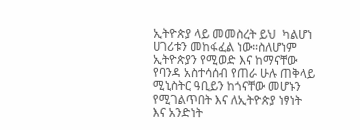ኢትዮጵያ ላይ መመስረት ይህ  ካልሆነ ሀገሪቱን መከፋፈል ነው።ስለሆነም ኢትዮጵያን የሚወድ እና ከማናቸው የባንዳ አስተሳሰብ የጠራ ሁሉ ጠቅላይ ሚኒስትር ዓቢይን ከጎናቸው መሆኑን የሚገልጥበት እና ለኢትዮጵያ ነፃነት እና አንድነት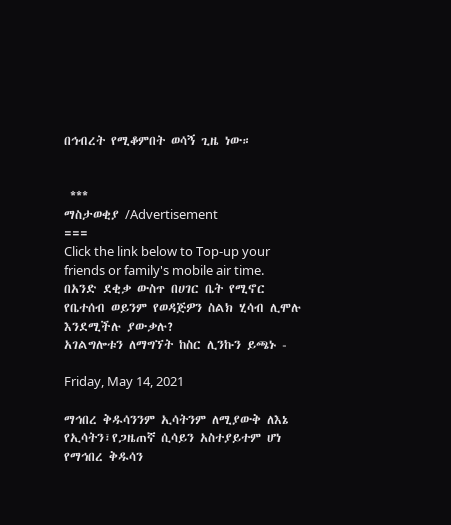በኅብረት የሚቆምበት ወሳኝ ጊዜ ነው።


 ***
ማስታወቂያ /Advertisement
===
Click the link below to Top-up your friends or family's mobile air time.
በአንድ ደቂቃ ውስጥ በሀገር ቤት የሚኖር የቤተሰብ ወይንም የወዳጅዎን ስልክ ሂሳብ ሊሞሉ እንደሚችሉ ያውቃሉ?
አገልግሎቱን ለማግኘት ከስር ሊንኩን ይጫኑ -

Friday, May 14, 2021

ማኅበረ ቅዱሳንንም ኢሳትንም ለሚያውቅ ለእኔ የኢሳትን፣የጋዜጠኛ ሲሳይን አስተያይተም ሆነ የማኅበረ ቅዱሳን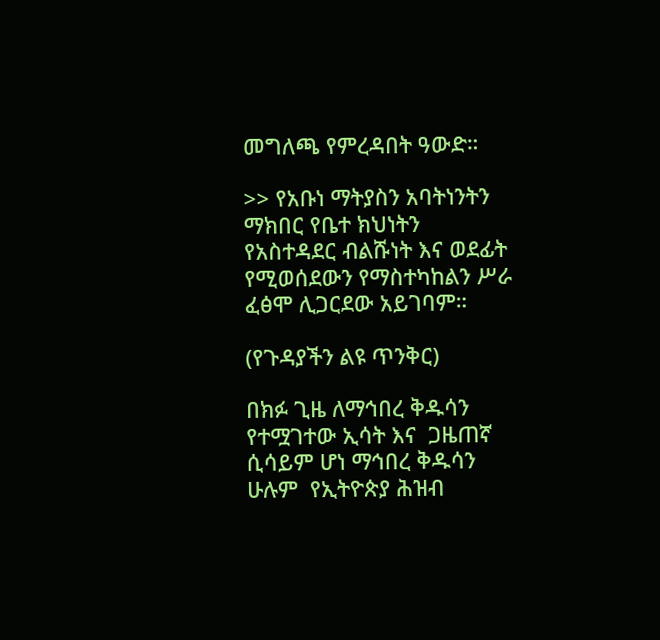መግለጫ የምረዳበት ዓውድ።

>> የአቡነ ማትያስን አባትነንትን ማክበር የቤተ ክህነትን የአስተዳደር ብልሹነት እና ወደፊት የሚወሰደውን የማስተካከልን ሥራ ፈፅሞ ሊጋርደው አይገባም።

(የጉዳያችን ልዩ ጥንቅር)

በክፉ ጊዜ ለማኅበረ ቅዱሳን የተሟገተው ኢሳት እና  ጋዜጠኛ ሲሳይም ሆነ ማኅበረ ቅዱሳን ሁሉም  የኢትዮጵያ ሕዝብ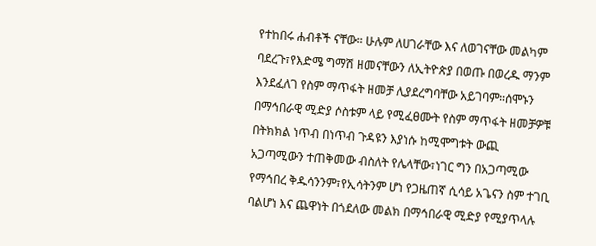የተከበሩ ሐብቶች ናቸው። ሁሉም ለሀገራቸው እና ለወገናቸው መልካም ባደረጉ፣የእድሜ ግማሽ ዘመናቸውን ለኢትዮጵያ በወጡ በወረዱ ማንም እንደፈለገ የስም ማጥፋት ዘመቻ ሊያደረግባቸው አይገባም።ሰሞኑን በማኅበራዊ ሚድያ ሶስቱም ላይ የሚፈፀሙት የስም ማጥፋት ዘመቻዎቹ በትክክል ነጥብ በነጥብ ጉዳዩን እያነሱ ከሚሞግቱት ውጪ አጋጣሚውን ተጠቅመው ብስለት የሌላቸው፣ነገር ግን በአጋጣሚው የማኅበረ ቅዱሳንንም፣የኢሳትንም ሆነ የጋዜጠኛ ሲሳይ አጌናን ስም ተገቢ ባልሆነ እና ጨዋነት በጎደለው መልክ በማኅበራዊ ሚድያ የሚያጥላሉ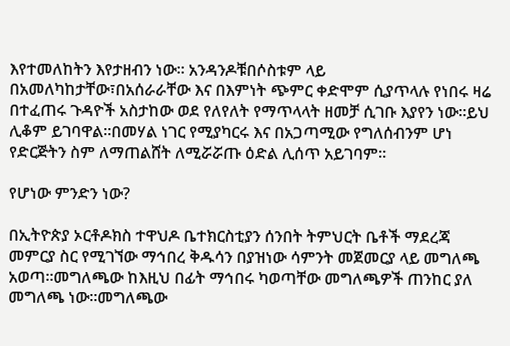እየተመለከትን እየታዘብን ነው። አንዳንዶቹበሶስቱም ላይ በአመለካከታቸው፣በአሰራራቸው እና በእምነት ጭምር ቀድሞም ሲያጥላሉ የነበሩ ዛሬ በተፈጠሩ ጉዳዮች አስታከው ወደ የለየለት የማጥላላት ዘመቻ ሲገቡ እያየን ነው።ይህ ሊቆም ይገባዋል።በመሃል ነገር የሚያካርሩ እና በአጋጣሚው የግለሰብንም ሆነ የድርጅትን ስም ለማጠልሸት ለሚሯሯጡ ዕድል ሊሰጥ አይገባም።

የሆነው ምንድን ነው?

በኢትዮጵያ ኦርቶዶክስ ተዋህዶ ቤተክርስቲያን ሰንበት ትምህርት ቤቶች ማደረጃ መምርያ ስር የሚገኘው ማኅበረ ቅዱሳን በያዝነው ሳምንት መጀመርያ ላይ መግለጫ አወጣ።መግለጫው ከእዚህ በፊት ማኅበሩ ካወጣቸው መግለጫዎች ጠንከር ያለ መግለጫ ነው።መግለጫው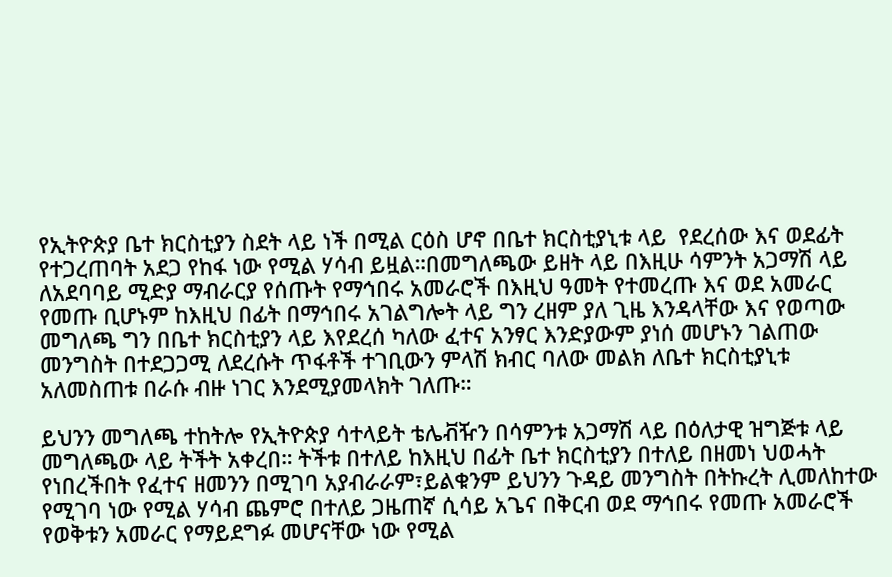የኢትዮጵያ ቤተ ክርስቲያን ስደት ላይ ነች በሚል ርዕስ ሆኖ በቤተ ክርስቲያኒቱ ላይ  የደረሰው እና ወደፊት የተጋረጠባት አደጋ የከፋ ነው የሚል ሃሳብ ይዟል።በመግለጫው ይዘት ላይ በእዚሁ ሳምንት አጋማሽ ላይ ለአደባባይ ሚድያ ማብራርያ የሰጡት የማኅበሩ አመራሮች በእዚህ ዓመት የተመረጡ እና ወደ አመራር የመጡ ቢሆኑም ከእዚህ በፊት በማኅበሩ አገልግሎት ላይ ግን ረዘም ያለ ጊዜ እንዳላቸው እና የወጣው መግለጫ ግን በቤተ ክርስቲያን ላይ እየደረሰ ካለው ፈተና አንፃር እንድያውም ያነሰ መሆኑን ገልጠው መንግስት በተደጋጋሚ ለደረሱት ጥፋቶች ተገቢውን ምላሽ ክብር ባለው መልክ ለቤተ ክርስቲያኒቱ አለመስጠቱ በራሱ ብዙ ነገር እንደሚያመላክት ገለጡ።

ይህንን መግለጫ ተከትሎ የኢትዮጵያ ሳተላይት ቴሌቭዥን በሳምንቱ አጋማሽ ላይ በዕለታዊ ዝግጅቱ ላይ መግለጫው ላይ ትችት አቀረበ። ትችቱ በተለይ ከእዚህ በፊት ቤተ ክርስቲያን በተለይ በዘመነ ህወሓት የነበረችበት የፈተና ዘመንን በሚገባ አያብራራም፣ይልቁንም ይህንን ጉዳይ መንግስት በትኩረት ሊመለከተው የሚገባ ነው የሚል ሃሳብ ጨምሮ በተለይ ጋዜጠኛ ሲሳይ አጌና በቅርብ ወደ ማኅበሩ የመጡ አመራሮች የወቅቱን አመራር የማይደግፉ መሆናቸው ነው የሚል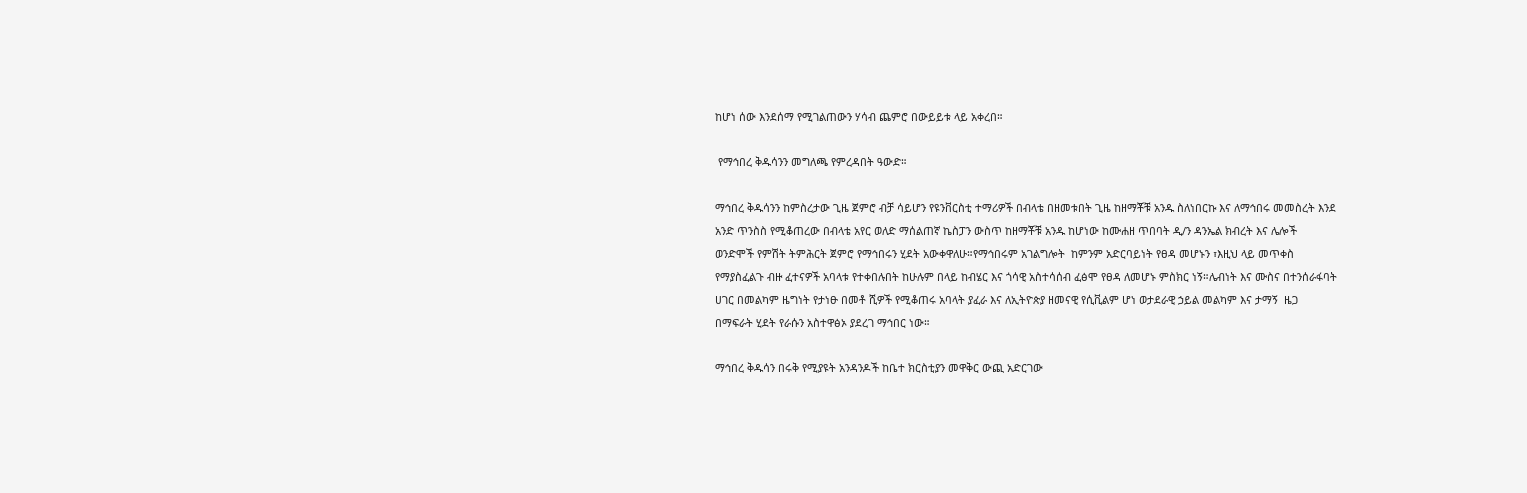ከሆነ ሰው እንደሰማ የሚገልጠውን ሃሳብ ጨምሮ በውይይቱ ላይ አቀረበ።

 የማኅበረ ቅዱሳንን መግለጫ የምረዳበት ዓውድ።

ማኅበረ ቅዱሳንን ከምስረታው ጊዜ ጀምሮ ብቻ ሳይሆን የዩንቨርስቲ ተማሪዎች በብላቴ በዘመቱበት ጊዜ ከዘማቾቹ አንዱ ስለነበርኩ እና ለማኅበሩ መመስረት እንደ አንድ ጥንስስ የሚቆጠረው በብላቴ አየር ወለድ ማሰልጠኛ ኬስፓን ውስጥ ከዘማቾቹ አንዱ ከሆነው ከሙሐዘ ጥበባት ዲ/ን ዳንኤል ክብረት እና ሌሎች ወንድሞች የምሽት ትምሕርት ጀምሮ የማኅበሩን ሂደት አውቀዋለሁ።የማኅበሩም አገልግሎት  ከምንም አድርባይነት የፀዳ መሆኑን ፣እዚህ ላይ መጥቀስ የማያስፈልጉ ብዙ ፈተናዎች አባላቱ የተቀበሉበት ከሁሉም በላይ ከብሄር እና ጎሳዊ አስተሳሰብ ፈፅሞ የፀዳ ለመሆኑ ምስክር ነኝ።ሌብነት እና ሙስና በተንሰራፋባት ሀገር በመልካም ዜግነት የታነፁ በመቶ ሺዎች የሚቆጠሩ አባላት ያፈራ እና ለኢትዮጵያ ዘመናዊ የሲቪልም ሆነ ወታደራዊ ኃይል መልካም እና ታማኝ  ዜጋ በማፍራት ሂደት የራሱን አስተዋፅኦ ያደረገ ማኅበር ነው።

ማኅበረ ቅዱሳን በሩቅ የሚያዩት አንዳንዶች ከቤተ ክርስቲያን መዋቅር ውጪ አድርገው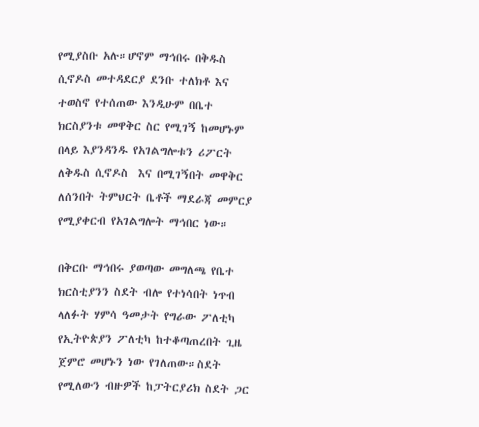የሚያስቡ አሉ።ሆኖም ማኅበሩ በቅዱስ ሲኖዶስ መተዳደርያ ደንቡ ተለክቶ እና ተወስኖ የተሰጠው እንዲሁም በቤተ ክርስያንቱ መዋቅር ስር የሚገኝ ከመሆኑም በላይ እያንዳንዱ የአገልግሎቱን ሪፖርት ለቅዱስ ሲኖዶስ  እና በሚገኝበት መዋቅር ለሰንበት ትምህርት ቤቶች ማደራጃ መምርያ የሚያቀርብ የአገልግሎት ማኅበር ነው።

በቅርቡ ማኅበሩ ያወጣው መግለጫ የቤተ ክርስቲያንን ስደት ብሎ የተነሳበት ነጥብ ላለፉት ሃምሳ ዓመታት የግራው ፖለቲካ የኢትዮጵያን ፖለቲካ ከተቆጣጠረበት ጊዜ ጀምሮ መሆኑን ነው የገለጠው።ስደት የሚለውን ብዙዎች ከፓትርያሪክ ስደት ጋር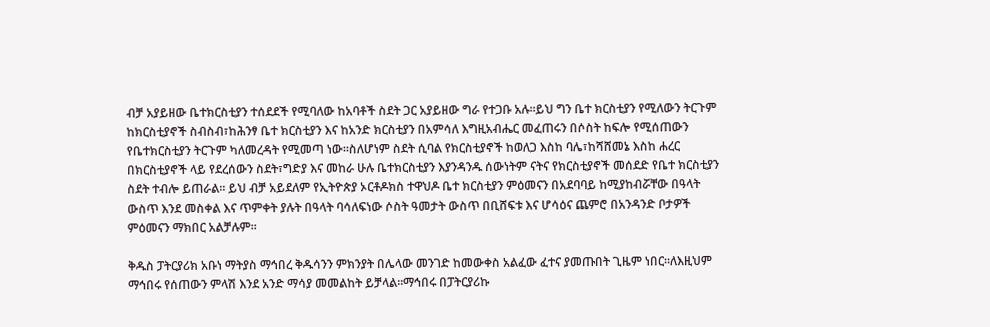ብቻ አያይዘው ቤተክርስቲያን ተሰደደች የሚባለው ከአባቶች ስደት ጋር አያይዘው ግራ የተጋቡ አሉ።ይህ ግን ቤተ ክርስቲያን የሚለውን ትርጉም ከክርስቲያኖች ስብስብ፣ከሕንፃ ቤተ ክርስቲያን እና ከአንድ ክርስቲያን በአምሳለ እግዚአብሔር መፈጠሩን በሶስት ከፍሎ የሚሰጠውን የቤተክርስቲያን ትርጉም ካለመረዳት የሚመጣ ነው።ስለሆነም ስደት ሲባል የክርስቲያኖች ከወለጋ እስከ ባሌ፣ከሻሸመኔ እስከ ሐረር በክርስቲያኖች ላይ የደረሰውን ስደት፣ግድያ እና መከራ ሁሉ ቤተክርስቲያን እያንዳንዱ ሰውነትም ናትና የክርስቲያኖች መሰደድ የቤተ ክርስቲያን ስደት ተብሎ ይጠራል። ይህ ብቻ አይደለም የኢትዮጵያ ኦርቶዶክስ ተዋህዶ ቤተ ክርስቲያን ምዕመናን በአደባባይ ከሚያከብሯቸው በዓላት ውስጥ እንደ መስቀል እና ጥምቀት ያሉት በዓላት ባሳለፍነው ሶስት ዓመታት ውስጥ በቢሸፍቱ እና ሆሳዕና ጨምሮ በአንዳንድ ቦታዎች ምዕመናን ማክበር አልቻሉም።

ቅዱስ ፓትርያሪክ አቡነ ማትያስ ማኅበረ ቅዱሳንን ምክንያት በሌላው መንገድ ከመውቀስ አልፈው ፈተና ያመጡበት ጊዜም ነበር።ለእዚህም ማኅበሩ የሰጠውን ምላሽ እንደ አንድ ማሳያ መመልከት ይቻላል።ማኅበሩ በፓትርያሪኩ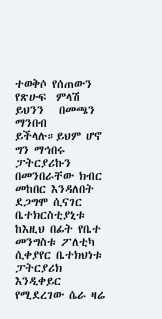ተወቅሶ የሰጠውን የጽሁፍ  ምላሽ ይህንን   በመጫን ማንበብ ይችላሉ።ይህም ሆኖ ግን ማኅበሩ ፓትርያሪኩን በመንበራቸው ክብር መከበር እንዳለበት ደጋግሞ ሲናገር ቤተክርስቲያኒቱ ከእዚህ በፊት የቤተ መንግስቱ ፖለቲካ ሲቀያየር ቤተክህነቱ ፓትርያሪክ እንዲቀይር የሚደረገው ሴራ ዛሬ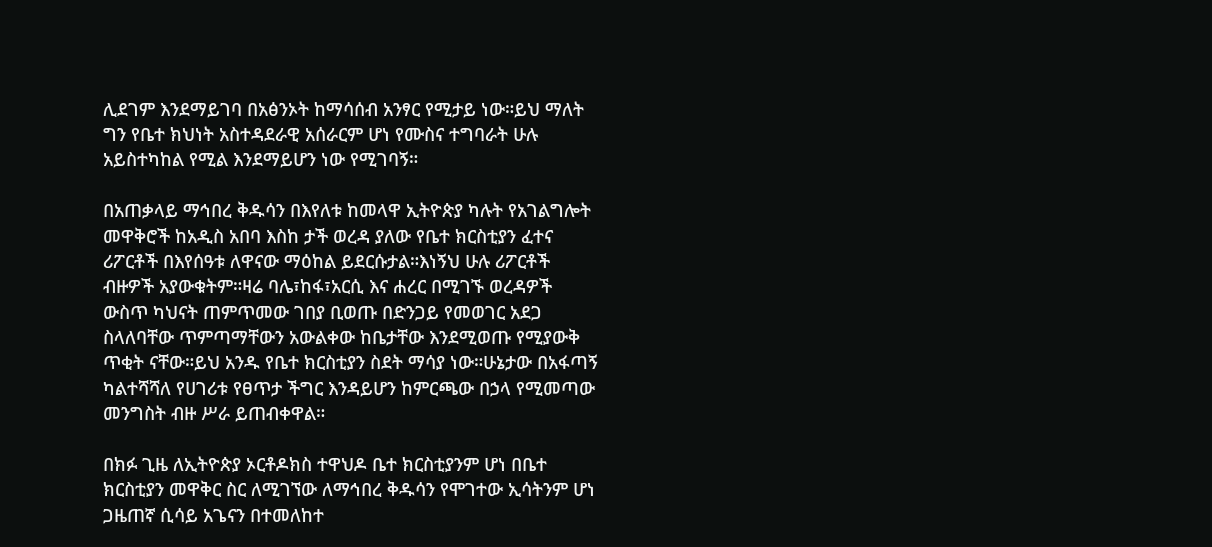ሊደገም እንደማይገባ በአፅንኦት ከማሳሰብ አንፃር የሚታይ ነው።ይህ ማለት ግን የቤተ ክህነት አስተዳደራዊ አሰራርም ሆነ የሙስና ተግባራት ሁሉ አይስተካከል የሚል እንደማይሆን ነው የሚገባኝ።

በአጠቃላይ ማኅበረ ቅዱሳን በእየለቱ ከመላዋ ኢትዮጵያ ካሉት የአገልግሎት መዋቅሮች ከአዲስ አበባ እስከ ታች ወረዳ ያለው የቤተ ክርስቲያን ፈተና ሪፖርቶች በእየሰዓቱ ለዋናው ማዕከል ይደርሱታል።እነኝህ ሁሉ ሪፖርቶች ብዙዎች አያውቁትም።ዛሬ ባሌ፣ከፋ፣አርሲ እና ሐረር በሚገኙ ወረዳዎች ውስጥ ካህናት ጠምጥመው ገበያ ቢወጡ በድንጋይ የመወገር አደጋ ስላለባቸው ጥምጣማቸውን አውልቀው ከቤታቸው እንደሚወጡ የሚያውቅ ጥቂት ናቸው።ይህ አንዱ የቤተ ክርስቲያን ስደት ማሳያ ነው።ሁኔታው በአፋጣኝ ካልተሻሻለ የሀገሪቱ የፀጥታ ችግር እንዳይሆን ከምርጫው በኃላ የሚመጣው መንግስት ብዙ ሥራ ይጠብቀዋል።

በክፉ ጊዜ ለኢትዮጵያ ኦርቶዶክስ ተዋህዶ ቤተ ክርስቲያንም ሆነ በቤተ ክርስቲያን መዋቅር ስር ለሚገኘው ለማኅበረ ቅዱሳን የሞገተው ኢሳትንም ሆነ ጋዜጠኛ ሲሳይ አጌናን በተመለከተ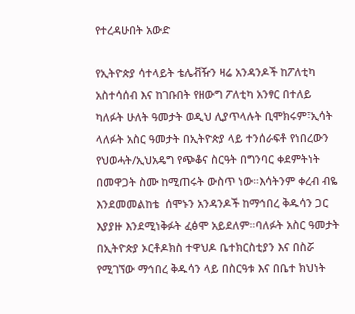የተረዳሁበት አውድ

የኢትዮጵያ ሳተላይት ቴሌቭዥን ዛሬ አንዳንዶች ከፖለቲካ አስተሳሰብ እና ከገቡበት የዘውግ ፖለቲካ አንፃር በተለይ ካለፉት ሁለት ዓመታት ወዲህ ሊያጥላሉት ቢሞክሩም፣ኢሳት ላለፉት አስር ዓመታት በኢትዮጵያ ላይ ተንሰራፍቶ የነበረውን የህወሓት/ኢህአዴግ የጭቆና ስርዓት በግንባር ቀደምትነት በመዋጋት ስሙ ከሚጠሩት ውስጥ ነው።እሳትንም ቀረብ ብዬ እንደመመልከቴ  ሰሞኑን አንዳንዶች ከማኅበረ ቅዱሳን ጋር እያያዙ እንደሚነቅፉት ፈፅሞ አይደለም።ባለፉት አስር ዓመታት በኢትዮጵያ ኦርቶዶክስ ተዋህዶ ቤተክርስቲያን እና በስሯ የሚገኘው ማኅበረ ቅዱሳን ላይ በስርዓቱ እና በቤተ ክህነት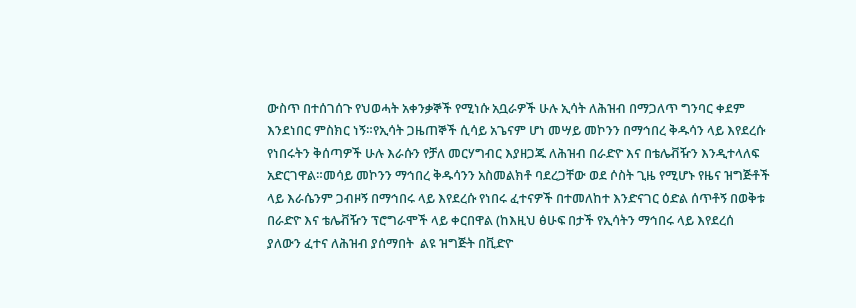ውስጥ በተሰገሰጉ የህወሓት አቀንቃኞች የሚነሱ አቧራዎች ሁሉ ኢሳት ለሕዝብ በማጋለጥ ግንባር ቀደም እንደነበር ምስክር ነኝ።የኢሳት ጋዜጠኞች ሲሳይ አጌናም ሆነ መሣይ መኮንን በማኅበረ ቅዱሳን ላይ እየደረሱ የነበሩትን ቅሰጣዎች ሁሉ እራሱን የቻለ መርሃግብር እያዘጋጁ ለሕዝብ በራድዮ እና በቴሌቭዥን እንዲተላለፍ አድርገዋል።መሳይ መኮንን ማኅበረ ቅዱሳንን አስመልክቶ ባደረጋቸው ወደ ሶስት ጊዜ የሚሆኑ የዜና ዝግጅቶች ላይ እራሴንም ጋብዞኝ በማኅበሩ ላይ እየደረሱ የነበሩ ፈተናዎች በተመለከተ እንድናገር ዕድል ሰጥቶኝ በወቅቱ በራድዮ እና ቴሌቭዥን ፕሮግራሞች ላይ ቀርበዋል (ከእዚህ ፅሁፍ በታች የኢሳትን ማኅበሩ ላይ እየደረሰ ያለውን ፈተና ለሕዝብ ያሰማበት  ልዩ ዝግጅት በቪድዮ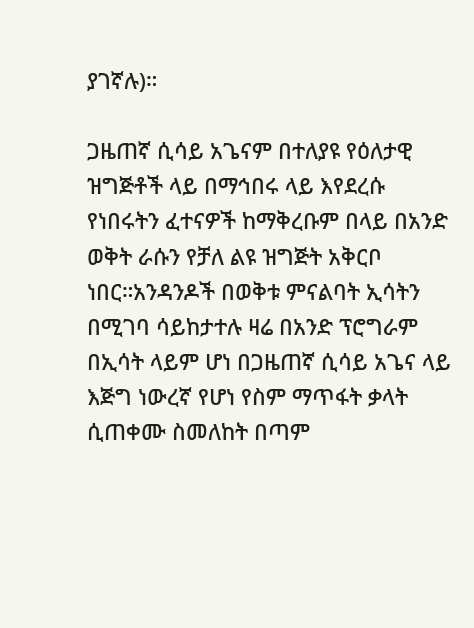ያገኛሉ)።

ጋዜጠኛ ሲሳይ አጌናም በተለያዩ የዕለታዊ ዝግጅቶች ላይ በማኅበሩ ላይ እየደረሱ የነበሩትን ፈተናዎች ከማቅረቡም በላይ በአንድ ወቅት ራሱን የቻለ ልዩ ዝግጅት አቅርቦ ነበር።አንዳንዶች በወቅቱ ምናልባት ኢሳትን በሚገባ ሳይከታተሉ ዛሬ በአንድ ፕሮግራም በኢሳት ላይም ሆነ በጋዜጠኛ ሲሳይ አጌና ላይ እጅግ ነውረኛ የሆነ የስም ማጥፋት ቃላት ሲጠቀሙ ስመለከት በጣም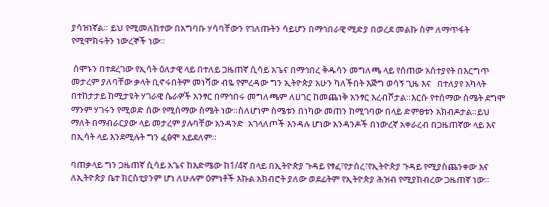ያሳዝነኛል። ይህ የሚመለከተው በአግባቡ ሃሳባቸውን የገለጡትን ሳይሆን በማኅበራዊ ሚድያ በወረደ መልኩ ስም ለማጥፋት የሚሞክሩትን ነውረኞች ነው።

 ሰሞኑን በተደረገው የኢሳት ዕለታዊ ላይ በተለይ ጋዜጠኛ ሲሳይ አጌና በማኅበረ ቅዱሳን መግለጫ ላይ የሰጠው አስተያየት በእርግጥ መታረም ያለባቸው ቃላት ቢኖሩበትም መነሻው ብዬ የምረዳው ግን ኢትዮጵያ አሁን ካለችበት እጅግ ወሳኝ ጊዜ እና   በተለያየ አካላት በተከታታይ ከሚታዩት ሃገራዊ ሴራዎች አንፃር በማኅበሩ መግለጫም ለሀገር ከመጨነቅ አንፃር እረብሾታል።እርሱ የተሰማው ስሜት ደግሞ ማንም ሃገሩን የሚወድ ሰው የሚሰማው ስሜት ነው።ስለሆነም ስሜቱን በነካው መጠን ከሚገባው በላይ ድምፀቱን አክብዶታል።ይህ ማለት በማብራርያው ላይ መታረም ያሉባቸው አንዳንድ  አገላለጦች እንዳሉ ሆነው አንዳንዶች በነውረኛ አቀራረብ በጋዜጠኛው ላይ እና በኢሳት ላይ እንደሚሉት ግን ፈፅሞ አይደለም።

ባጠቃላይ ግን ጋዜጠኛ ሲሳይ አጌና ከእድሜው ከ1/4ኛ በላይ በኢትዮጵያ ጉዳይ የፃፈ፣የታሰረ፣የኢትዮጵያ ጉዳይ የሚያስጨንቀው እና ለኢትዮጵያ ቤተ ክርስቲያንም ሆነ ለሁሉም ዕምነቶች እኩል አክብሮት ያለው ወደፊትም የኢትዮጵያ ሕዝብ የሚያከብረው ጋዜጠኛ ነው።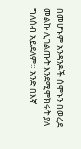በመሆኑም አንዳንዶች ሰሞኑን በወረደ መልኩ ሊገልጡት እንደሚሞክሩት ያለ ግለሰብ አይደለም። አንድ በእኛ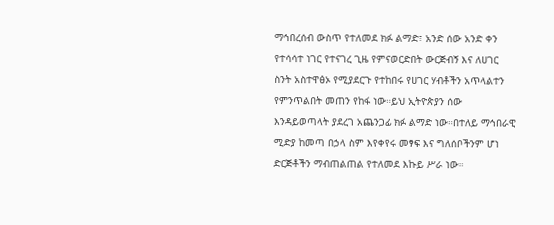ማኅበረሰብ ውስጥ የተለመደ ክፉ ልማድ፣ አንድ ሰው አንድ ቀን የተሳሳተ ነገር የተናገረ ጊዜ የምናወርድበት ውርጅብኝ እና ለሀገር ስንት አስተዋፅኦ የሚያደርጉ የተከበሩ የሀገር ሃብቶችን አጥላልተን የምንጥልበት መጠን የከፋ ነው።ይህ ኢትዮጵያን ሰው እንዳይወጣላት ያደረገ አጨንጋፊ ክፉ ልማድ ነው።በተለይ ማኅበራዊ ሚድያ ከመጣ በኃላ ስም እየቀየሩ መፃፍ እና ግለሰቦችንም ሆነ ድርጅቶችን ማብጠልጠል የተለመደ እኩይ ሥራ ነው።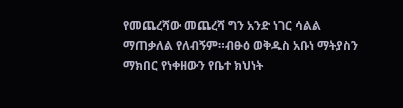የመጨረሻው መጨረሻ ግን አንድ ነገር ሳልል ማጠቃለል የለብኝም።ብፁዕ ወቅዱስ አቡነ ማትያስን ማክበር የነቀዘውን የቤተ ክህነት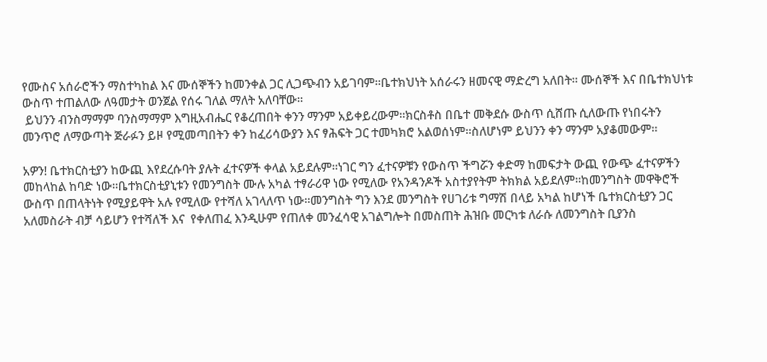የሙስና አሰራሮችን ማስተካከል እና ሙሰኞችን ከመንቀል ጋር ሊጋጭብን አይገባም።ቤተክህነት አሰራሩን ዘመናዊ ማድረግ አለበት። ሙሰኞች እና በቤተክህነቱ ውስጥ ተጠልለው ለዓመታት ወንጀል የሰሩ ገለል ማለት አለባቸው።
 ይህንን ብንስማማም ባንስማማም እግዚአብሔር የቆረጠበት ቀንን ማንም አይቀይረውም።ክርስቶስ በቤተ መቅደሱ ውስጥ ሲሸጡ ሲለውጡ የነበሩትን መንጥሮ ለማውጣት ጅራፉን ይዞ የሚመጣበትን ቀን ከፈሪሳውያን እና ፃሕፍት ጋር ተመካክሮ አልወሰነም።ስለሆነም ይህንን ቀን ማንም አያቆመውም።

አዎን! ቤተክርስቲያን ከውጪ እየደረሱባት ያሉት ፈተናዎች ቀላል አይደሉም።ነገር ግን ፈተናዎቹን የውስጥ ችግሯን ቀድማ ከመፍታት ውጪ የውጭ ፈተናዎችን መከላከል ከባድ ነው።ቤተክርስቲያኒቱን የመንግስት ሙሉ አካል ተፃራሪዋ ነው የሚለው የአንዳንዶች አስተያየትም ትክክል አይደለም።ከመንግስት መዋቅሮች ውስጥ በጠላትነት የሚያይዋት አሉ የሚለው የተሻለ አገላለጥ ነው።መንግስት ግን እንደ መንግስት የሀገሪቱ ግማሽ በላይ አካል ከሆነች ቤተክርስቲያን ጋር አለመስራት ብቻ ሳይሆን የተሻለች እና  የቀለጠፈ እንዲሁም የጠለቀ መንፈሳዊ አገልግሎት በመስጠት ሕዝቡ መርካቱ ለራሱ ለመንግስት ቢያንስ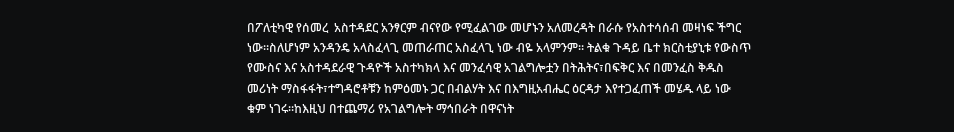በፖለቲካዊ የሰመረ  አስተዳደር አንፃርም ብናየው የሚፈልገው መሆኑን አለመረዳት በራሱ የአስተሳሰብ መዛነፍ ችግር ነው።ስለሆነም አንዳንዴ አላስፈላጊ መጠራጠር አስፈላጊ ነው ብዬ አላምንም። ትልቁ ጉዳይ ቤተ ክርስቲያኒቱ የውስጥ የሙስና እና አስተዳደራዊ ጉዳዮች አስተካክላ እና መንፈሳዊ አገልግሎቷን በትሕትና፣በፍቅር እና በመንፈስ ቅዱስ መሪነት ማስፋፋት፣ተግዳሮቶቹን ከምዕመኑ ጋር በብልሃት እና በእግዚአብሔር ዕርዳታ እየተጋፈጠች መሄዱ ላይ ነው ቁም ነገሩ።ከእዚህ በተጨማሪ የአገልግሎት ማኅበራት በዋናነት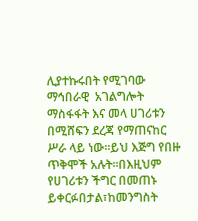ሊያተኩሩበት የሚገባው ማኅበራዊ  አገልግሎት ማስፋፋት እና መላ ሀገሪቱን በሚሸፍን ደረጃ የማጠናከር ሥራ ላይ ነው።ይህ እጅግ የበዙ ጥቅሞች አሉት።በእዚህም የሀገሪቱን ችግር በመጠኑ ይቀርፉበታል፣ከመንግስት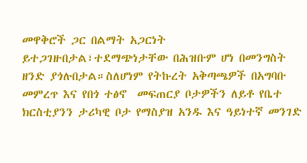መዋቅሮች ጋር በልማት አጋርነት ይተጋገዙበታል፣ተደማጭነታቸው በሕዝቡም ሆነ በመንግስት ዘንድ ያጎሉበታል።ስለሆነም የትኩረት አቅጣጫዎች በአግባቡ መምረጥ እና የበጎ ተፅኖ  መፍጠርያ ቦታዎችን ለይቶ የቤተ ክርስቲያንን ታሪካዊ ቦታ የማስያዝ አንዱ እና ዓይነተኛ መንገድ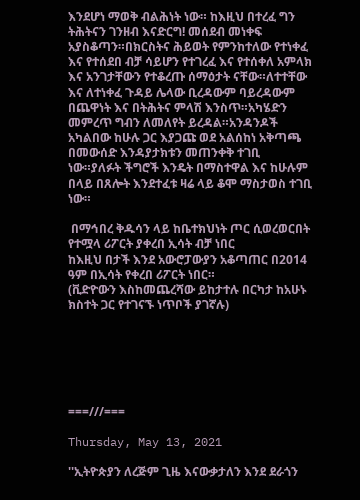እንደሆነ ማወቅ ብልሕነት ነው። ከእዚህ በተረፈ ግን ትሕትናን ገንዘብ እናድርግ! መሰደብ መነቀፍ አያስቆጣን።በክርስትና ሕይወት የምንከተለው የተነቀፈ እና የተሰደበ ብቻ ሳይሆን የተገረፈ እና የተሰቀለ አምላክ እና አንገታቸውን የተቆረጡ ሰማዕታት ናቸው።ለተተቸው እና ለተነቀፈ ጉዳይ ሌላው ቢረዳውም ባይረዳውም በጨዋነት እና በትሕትና ምላሽ እንስጥ።አካሄድን መምረጥ ግብን ለመለየት ይረዳል።አንዳንዶች አካልበው ከሁሉ ጋር እያጋጩ ወደ አልሰከነ አቅጣጫ በመውሰድ እንዳያታክቱን መጠንቀቅ ተገቢ ነው።ያለፉት ችግሮች እንዴት በማስተዋል እና ከሁሉም በላይ በጸሎት እንደተፈቱ ዛሬ ላይ ቆሞ ማስታወስ ተገቢ ነው።

 በማኅበረ ቅዱሳን ላይ ከቤተክህነት ጦር ሲወረወርበት የተሟላ ሪፖርት ያቀረበ ኢሳት ብቻ ነበር
ከእዚህ በታች እንደ አውሮፓውያን አቆጣጠር በ2014 ዓም በኢሳት የቀረበ ሪፖርት ነበር።
(ቪድዮውን እስከመጨረሻው ይከታተሉ በርካታ ከአሁኑ ክስተት ጋር የተገናኙ ነጥቦች ያገኛሉ)






===///===

Thursday, May 13, 2021

''ኢትዮጵያን ለረጅም ጊዜ እናውቃታለን እንደ ደራጎን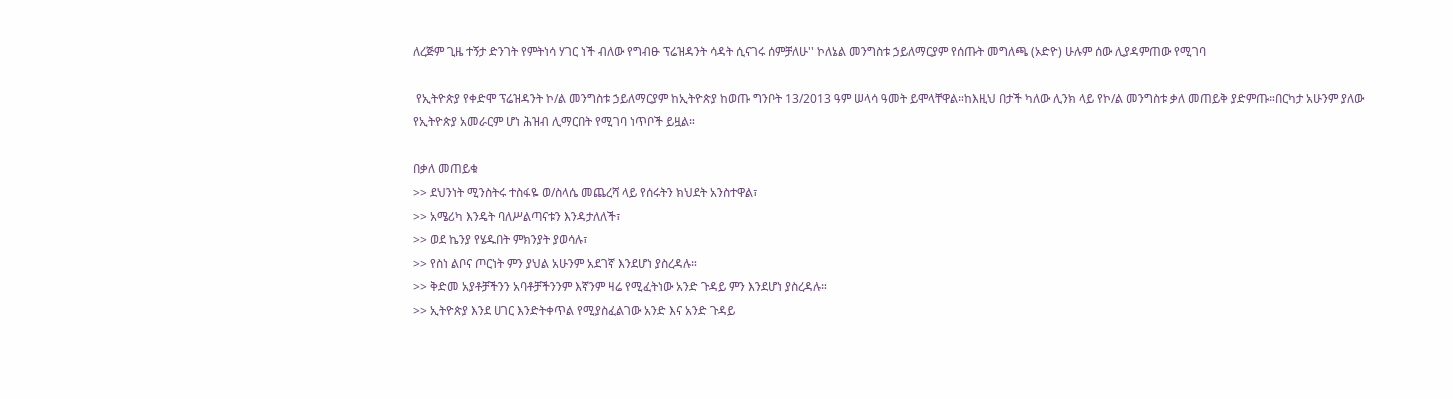ለረጅም ጊዜ ተኝታ ድንገት የምትነሳ ሃገር ነች ብለው የግብፁ ፕሬዝዳንት ሳዳት ሲናገሩ ሰምቻለሁ'' ኮለኔል መንግስቱ ኃይለማርያም የሰጡት መግለጫ (ኦድዮ) ሁሉም ሰው ሊያዳምጠው የሚገባ

 የኢትዮጵያ የቀድሞ ፕሬዝዳንት ኮ/ል መንግስቱ ኃይለማርያም ከኢትዮጵያ ከወጡ ግንቦት 13/2013 ዓም ሠላሳ ዓመት ይሞላቸዋል።ከእዚህ በታች ካለው ሊንክ ላይ የኮ/ል መንግስቱ ቃለ መጠይቅ ያድምጡ።በርካታ አሁንም ያለው የኢትዮጵያ አመራርም ሆነ ሕዝብ ሊማርበት የሚገባ ነጥቦች ይዟል።

በቃለ መጠይቁ
>> ደህንነት ሚንስትሩ ተስፋዬ ወ/ስላሴ መጨረሻ ላይ የሰሩትን ክህደት አንስተዋል፣
>> አሜሪካ እንዴት ባለሥልጣናቱን እንዳታለለች፣
>> ወደ ኬንያ የሄዱበት ምክንያት ያወሳሉ፣
>> የስነ ልቦና ጦርነት ምን ያህል አሁንም አደገኛ እንደሆነ ያስረዳሉ።
>> ቅድመ አያቶቻችንን አባቶቻችንንም እኛንም ዛሬ የሚፈትነው አንድ ጉዳይ ምን እንደሆነ ያስረዳሉ።
>> ኢትዮጵያ እንደ ሀገር እንድትቀጥል የሚያስፈልገው አንድ እና አንድ ጉዳይ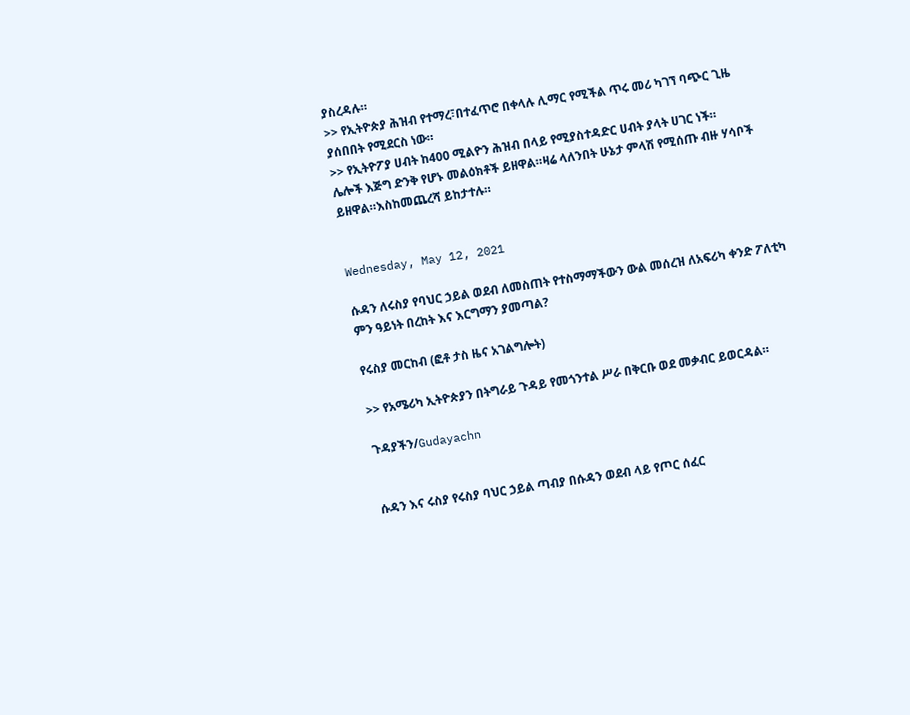ያስረዳሉ።
>> የኢትዮጵያ ሕዝብ የተማረ፣በተፈጥሮ በቀላሉ ሊማር የሚችል ጥሩ መሪ ካገኘ ባጭር ጊዜ ያሰበበት የሚደርስ ነው።
>> የኢትዮፖያ ሀብት ከ400 ሚልዮን ሕዝብ በላይ የሚያስተዳድር ሀብት ያላት ሀገር ነች።
ሌሎች እጅግ ድንቅ የሆኑ መልዕክቶች ይዘዋል።ዛሬ ላለንበት ሁኔታ ምላሽ የሚሰጡ ብዙ ሃሳቦች ይዘዋል።እስከመጨረሻ ይከታተሉ።


Wednesday, May 12, 2021

ሱዳን ለሩስያ የባህር ኃይል ወደብ ለመስጠት የተስማማችውን ውል መሰረዝ ለአፍሪካ ቀንድ ፖለቲካ ምን ዓይነት በረከት እና እርግማን ያመጣል?

የሩስያ መርከብ (ፎቶ ታስ ዜና አገልግሎት)

>> የአሜሪካ ኢትዮጵያን በትግራይ ጉዳይ የመጎንተል ሥራ በቅርቡ ወደ መቃብር ይወርዳል።

ጉዳያችን/Gudayachn


ሱዳን እና ሩስያ የሩስያ ባህር ኃይል ጣብያ በሱዳን ወደብ ላይ የጦር ሰፈር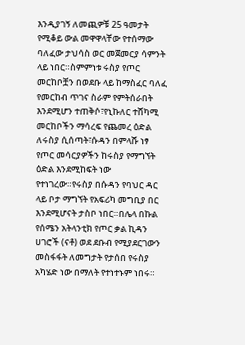እንዲያገኝ ለመጪዎቹ 25 ዓመታት የሚቆይ ውል መዋዋላቸው የተሰማው ባለፈው ታህሳስ ወር መጀመርያ ሳምንት ላይ ነበር።ስምምነቱ ሩስያ የጦር መርከቦቿን በወደቡ ላይ ከማስፈር ባለፈ የመርከብ ጥገና ስራም የምትሰራበት እንደሚሆን ተጠቅሶ፣የኒኩለር ተሸካሚ መርከቦችን ማሳረፍ የጨመረ ዕድል ለሩስያ ሲሰጣት፣ሱዳን በምላሹ ነፃ የጦር መሳርያዎችን ከሩስያ የማግኘት ዕድል እንደሚከፍት ነው የተነገረው።የሩስያ በሱዳን የባህር ዳር ላይ ቦታ ማግኘት የአፍሪካ መግቢያ በር እንደሚሆናት ታስቦ ነበር።በሌላ በኩል የሰሜን አትላንቲክ የጦር ቃል ኪዳን ሀገሮች (ናቶ) ወደ ደቡብ የሚያደርገውን መስፋፋት ለመግታት የታሰበ የሩስያ አካሄድ ነው በማለት የተነተኑም ነበሩ።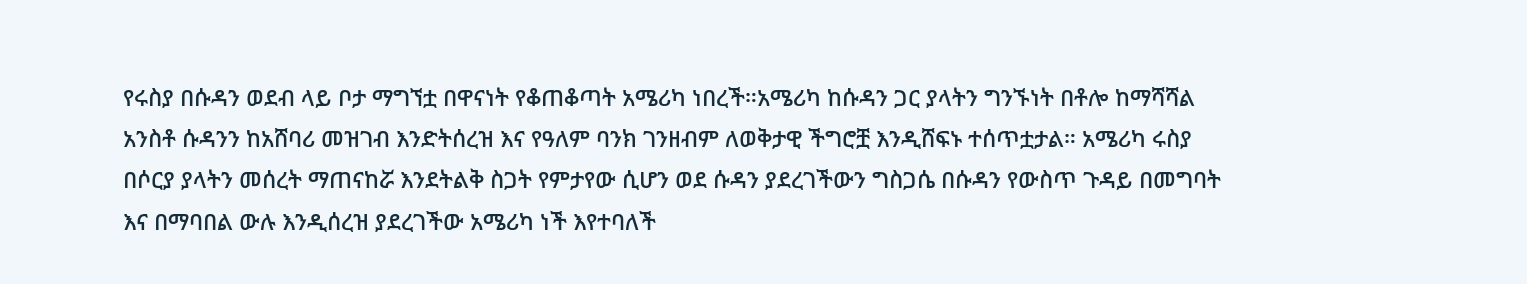የሩስያ በሱዳን ወደብ ላይ ቦታ ማግኘቷ በዋናነት የቆጠቆጣት አሜሪካ ነበረች።አሜሪካ ከሱዳን ጋር ያላትን ግንኙነት በቶሎ ከማሻሻል አንስቶ ሱዳንን ከአሸባሪ መዝገብ እንድትሰረዝ እና የዓለም ባንክ ገንዘብም ለወቅታዊ ችግሮቿ እንዲሸፍኑ ተሰጥቷታል። አሜሪካ ሩስያ በሶርያ ያላትን መሰረት ማጠናከሯ እንደትልቅ ስጋት የምታየው ሲሆን ወደ ሱዳን ያደረገችውን ግስጋሴ በሱዳን የውስጥ ጉዳይ በመግባት እና በማባበል ውሉ እንዲሰረዝ ያደረገችው አሜሪካ ነች እየተባለች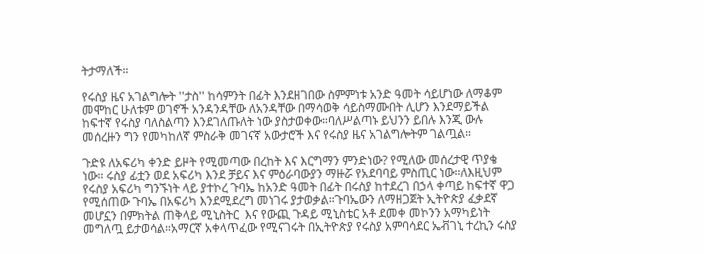ትታማለች።

የሩስያ ዜና አገልግሎት ''ታስ'' ከሳምንት በፊት እንደዘገበው ስምምነቱ አንድ ዓመት ሳይሆነው ለማቆም መሞከር ሁለቱም ወገኖች አንዳንዳቸው ለአንዳቸው በማሳወቅ ሳይስማሙበት ሊሆን እንደማይችል ከፍተኛ የሩስያ ባለስልጣን እንደገለጡለት ነው ያስታወቀው።ባለሥልጣኑ ይህንን ይበሉ እንጂ ውሉ መሰረዙን ግን የመካከለኛ ምስራቅ መገናኛ አውታሮች እና የሩስያ ዜና አገልግሎትም ገልጧል።

ጉድዩ ለአፍሪካ ቀንድ ይዞት የሚመጣው በረከት እና እርግማን ምንድነው? የሚለው መሰረታዊ ጥያቄ ነው። ሩስያ ፊቷን ወደ አፍሪካ እንደ ቻይና እና ምዕራባውያን ማዙሯ የአደባባይ ምስጢር ነው።ለእዚህም የሩስያ አፍሪካ ግንኙነት ላይ ያተኮረ ጉባኤ ከአንድ ዓመት በፊት በሩስያ ከተደረገ በኃላ ቀጣይ ከፍተኛ ዋጋ የሚሰጠው ጉባኤ በአፍሪካ እንደሚደረግ መነገሩ ያታወቃል።ጉባኤውን ለማዘጋጀት ኢትዮጵያ ፈቃደኛ መሆኗን በምክትል ጠቅላይ ሚኒስትር  እና የውጪ ጉዳይ ሚኒስቴር አቶ ደመቀ መኮንን አማካይነት መግለጧ ይታወሳል።አማርኛ አቀላጥፈው የሚናገሩት በኢትዮጵያ የሩስያ አምባሳደር ኤቭገኒ ተረኪን ሩስያ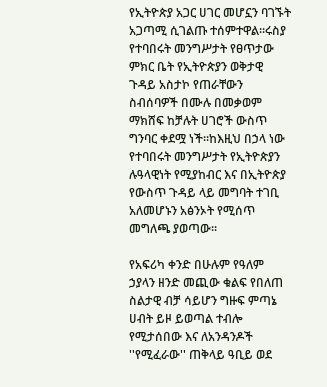የኢትዮጵያ አጋር ሀገር መሆኗን ባገኙት አጋጣሚ ሲገልጡ ተሰምተዋል።ሩስያ የተባበሩት መንግሥታት የፀጥታው ምክር ቤት የኢትዮጵያን ወቅታዊ ጉዳይ አስታኮ የጠራቸውን ስብሰባዎች በሙሉ በመቃወም ማክሸፍ ከቻሉት ሀገሮች ውስጥ ግንባር ቀደሟ ነች።ከእዚህ በኃላ ነው የተባበሩት መንግሥታት የኢትዮጵያን ሉዓላዊነት የሚያከብር እና በኢትዮጵያ የውስጥ ጉዳይ ላይ መግባት ተገቢ አለመሆኑን አፅንኦት የሚሰጥ መግለጫ ያወጣው።

የአፍሪካ ቀንድ በሁሉም የዓለም ኃያላን ዘንድ መጪው ቁልፍ የበለጠ ስልታዊ ብቻ ሳይሆን ግዙፍ ምጣኔ ሀብት ይዞ ይወጣል ተብሎ የሚታሰበው እና ለአንዳንዶች ''የሚፈራው'' ጠቅላይ ዓቢይ ወደ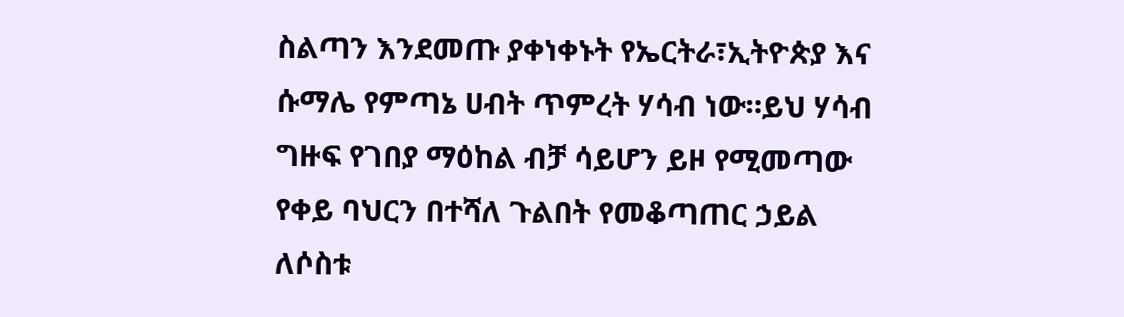ስልጣን እንደመጡ ያቀነቀኑት የኤርትራ፣ኢትዮጵያ እና ሱማሌ የምጣኔ ሀብት ጥምረት ሃሳብ ነው።ይህ ሃሳብ ግዙፍ የገበያ ማዕከል ብቻ ሳይሆን ይዞ የሚመጣው የቀይ ባህርን በተሻለ ጉልበት የመቆጣጠር ኃይል ለሶስቱ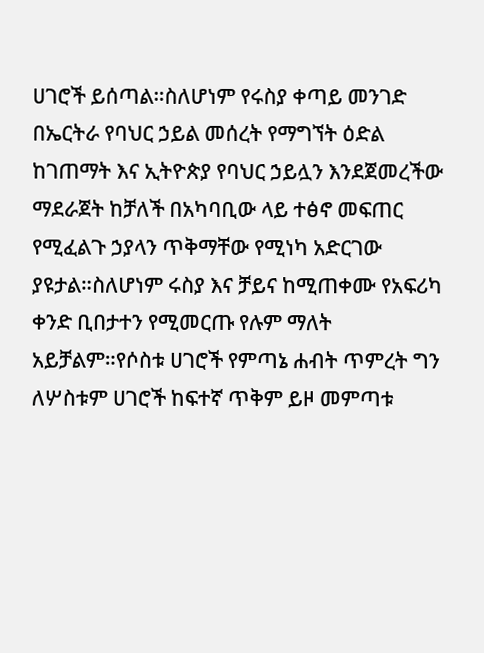ሀገሮች ይሰጣል።ስለሆነም የሩስያ ቀጣይ መንገድ በኤርትራ የባህር ኃይል መሰረት የማግኘት ዕድል ከገጠማት እና ኢትዮጵያ የባህር ኃይሏን እንደጀመረችው ማደራጀት ከቻለች በአካባቢው ላይ ተፅኖ መፍጠር የሚፈልጉ ኃያላን ጥቅማቸው የሚነካ አድርገው ያዩታል።ስለሆነም ሩስያ እና ቻይና ከሚጠቀሙ የአፍሪካ ቀንድ ቢበታተን የሚመርጡ የሉም ማለት አይቻልም።የሶስቱ ሀገሮች የምጣኔ ሐብት ጥምረት ግን ለሦስቱም ሀገሮች ከፍተኛ ጥቅም ይዞ መምጣቱ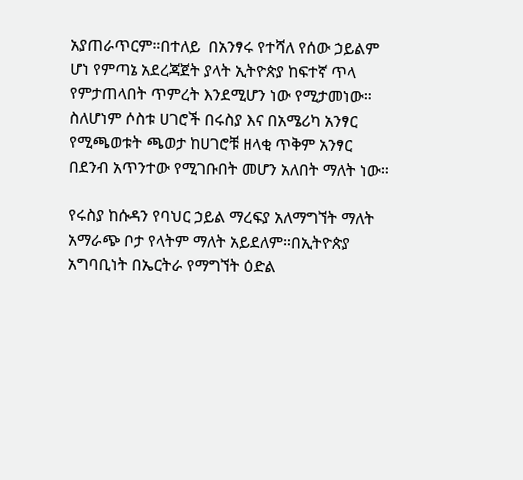አያጠራጥርም።በተለይ  በአንፃሩ የተሻለ የሰው ኃይልም ሆነ የምጣኔ አደረጃጀት ያላት ኢትዮጵያ ከፍተኛ ጥላ የምታጠላበት ጥምረት እንደሚሆን ነው የሚታመነው። ስለሆነም ሶስቱ ሀገሮች በሩስያ እና በአሜሪካ አንፃር የሚጫወቱት ጫወታ ከሀገሮቹ ዘላቂ ጥቅም አንፃር በደንብ አጥንተው የሚገቡበት መሆን አለበት ማለት ነው።

የሩስያ ከሱዳን የባህር ኃይል ማረፍያ አለማግኘት ማለት አማራጭ ቦታ የላትም ማለት አይደለም።በኢትዮጵያ አግባቢነት በኤርትራ የማግኘት ዕድል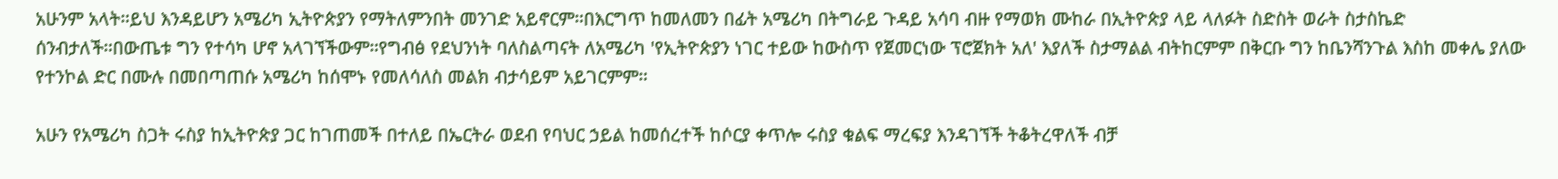አሁንም አላት።ይህ እንዳይሆን አሜሪካ ኢትዮጵያን የማትለምንበት መንገድ አይኖርም።በእርግጥ ከመለመን በፊት አሜሪካ በትግራይ ጉዳይ አሳባ ብዙ የማወክ ሙከራ በኢትዮጵያ ላይ ላለፉት ስድስት ወራት ስታስኬድ ሰንብታለች።በውጤቱ ግን የተሳካ ሆኖ አላገኘችውም።የግብፅ የደህንነት ባለስልጣናት ለአሜሪካ 'የኢትዮጵያን ነገር ተይው ከውስጥ የጀመርነው ፕሮጀክት አለ' እያለች ስታማልል ብትከርምም በቅርቡ ግን ከቤንሻንጉል እስከ መቀሌ ያለው የተንኮል ድር በሙሉ በመበጣጠሱ አሜሪካ ከሰሞኑ የመለሳለስ መልክ ብታሳይም አይገርምም።

አሁን የአሜሪካ ስጋት ሩስያ ከኢትዮጵያ ጋር ከገጠመች በተለይ በኤርትራ ወደብ የባህር ኃይል ከመሰረተች ከሶርያ ቀጥሎ ሩስያ ቁልፍ ማረፍያ እንዳገኘች ትቆትረዋለች ብቻ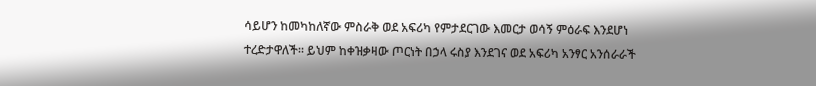ሳይሆን ከመካከለኛው ምስራቅ ወደ አፍሪካ የምታደርገው እመርታ ወሳኝ ምዕራፍ እንደሆነ ተረድታዋለች። ይህም ከቀዝቃዛው ጦርነት በኃላ ሩስያ እንደገና ወደ አፍሪካ አንፃር አንሰራራች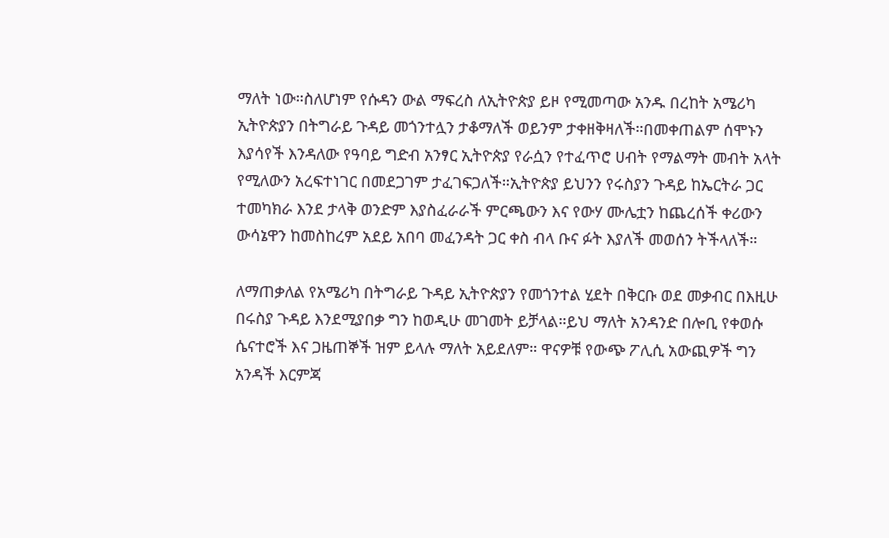ማለት ነው።ስለሆነም የሱዳን ውል ማፍረስ ለኢትዮጵያ ይዞ የሚመጣው አንዱ በረከት አሜሪካ ኢትዮጵያን በትግራይ ጉዳይ መጎንተሏን ታቆማለች ወይንም ታቀዘቅዛለች።በመቀጠልም ሰሞኑን እያሳየች እንዳለው የዓባይ ግድብ አንፃር ኢትዮጵያ የራሷን የተፈጥሮ ሀብት የማልማት መብት አላት የሚለውን አረፍተነገር በመደጋገም ታፈገፍጋለች።ኢትዮጵያ ይህንን የሩስያን ጉዳይ ከኤርትራ ጋር ተመካክራ እንደ ታላቅ ወንድም እያስፈራራች ምርጫውን እና የውሃ ሙሌቷን ከጨረሰች ቀሪውን ውሳኔዋን ከመስከረም አደይ አበባ መፈንዳት ጋር ቀስ ብላ ቡና ፉት እያለች መወሰን ትችላለች።

ለማጠቃለል የአሜሪካ በትግራይ ጉዳይ ኢትዮጵያን የመጎንተል ሂደት በቅርቡ ወደ መቃብር በእዚሁ በሩስያ ጉዳይ እንደሚያበቃ ግን ከወዲሁ መገመት ይቻላል።ይህ ማለት አንዳንድ በሎቢ የቀወሱ ሴናተሮች እና ጋዜጠኞች ዝም ይላሉ ማለት አይደለም። ዋናዎቹ የውጭ ፖሊሲ አውጪዎች ግን አንዳች እርምጃ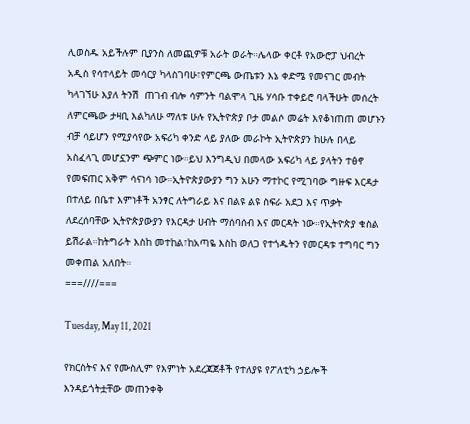ሊወስዱ አይችሉም ቢያንስ ለመጪዎቹ አራት ወራት።ሌላው ቀርቶ የአውሮፓ ህብረት አዲስ የሳተላይት መሳርያ ካላስገባሁ፣የምርጫ ውጤቱን እኔ ቀድሜ የመናገር መብት ካላገኘሁ እያለ ትንሽ  ጠገብ ብሎ ሳምንት ባልሞላ ጊዜ ሃሳቡ ተቀይሮ ባላችሁት መሰረት ለምርጫው ታዛቢ እልካለሁ ማለቱ ሁሉ የኢትዮጵያ ቦታ መልሶ መሬት እየቆነጠጠ መሆኑን ብቻ ሳይሆን የሚያሳየው አፍሪካ ቀንድ ላይ ያለው መራኮት ኢትዮጵያን ከሁሉ በላይ አስፈላጊ መሆኗንም ጭምር ነው።ይህ እንግዲህ በመላው አፍሪካ ላይ ያላትን ተፅኖ የመፍጠር አቅም ሳናነሳ ነው።ኢትዮጵያውያን ግን አሁን ማተኮር የሚገባው ግዙፍ እርዳታ በተለይ በቤተ እምነቶች አንፃር ለትግራይ እና በልዩ ልዩ ስፍራ አደጋ እና ጥቃት ለደረሰባቸው ኢትዮጵያውያን የእርዳታ ሀብት ማሰባሰብ እና መርዳት ነው።የኢትዮጵያ ቁስል ይሽራል።ከትግራት እስከ መተከል፣ከአጣዬ እስከ ወለጋ የተጎዱትን የመርዳቱ ተግባር ግን መቀጠል አለበት።
===////===

Tuesday, May 11, 2021

የክርስትና እና የሙስሊም የእምነት አደረጃጀቶች የተለያዩ የፖለቲካ ኃይሎች እንዳይጎትቷቸው መጠንቀቅ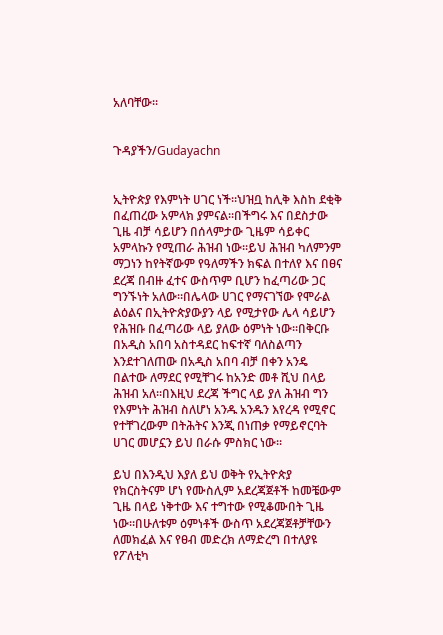አለባቸው።


ጉዳያችን/Gudayachn


ኢትዮጵያ የእምነት ሀገር ነች።ህዝቧ ከሊቅ እስከ ደቂቅ በፈጠረው አምላክ ያምናል።በችግሩ እና በደስታው ጊዜ ብቻ ሳይሆን በሰላምታው ጊዜም ሳይቀር አምላኩን የሚጠራ ሕዝብ ነው።ይህ ሕዝብ ካለምንም ማጋነን ከየትኛውም የዓለማችን ክፍል በተለየ እና በፀና ደረጃ በብዙ ፈተና ውስጥም ቢሆን ከፈጣሪው ጋር ግንኙነት አለው።በሌላው ሀገር የማናገኘው የሞራል ልዕልና በኢትዮጵያውያን ላይ የሚታየው ሌላ ሳይሆን የሕዝቡ በፈጣሪው ላይ ያለው ዕምነት ነው።በቅርቡ በአዲስ አበባ አስተዳደር ከፍተኛ ባለስልጣን እንደተገለጠው በአዲስ አበባ ብቻ በቀን አንዴ በልተው ለማደር የሚቸገሩ ከአንድ መቶ ሺህ በላይ ሕዝብ አለ።በእዚህ ደረጃ ችግር ላይ ያለ ሕዝብ ግን የእምነት ሕዝብ ስለሆነ አንዱ አንዱን እየረዳ የሚኖር የተቸገረውም በትሕትና እንጂ በነጠቃ የማይኖርባት ሀገር መሆኗን ይህ በራሱ ምስክር ነው።

ይህ በእንዲህ እያለ ይህ ወቅት የኢትዮጵያ የክርስትናም ሆነ የሙስሊም አደረጃጀቶች ከመቼውም ጊዜ በላይ ነቅተው እና ተግተው የሚቆሙበት ጊዜ ነው።በሁለቱም ዕምነቶች ውስጥ አደረጃጀቶቻቸውን ለመክፈል እና የፀብ መድረክ ለማድረግ በተለያዩ የፖለቲካ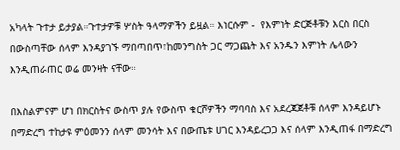አካላት ጉተታ ይታያል።ጉተታዎቹ ሦስት ዓላማዎችን ይዟል። እነርሱም -  የእምነት ድርጅቶቹን እርስ በርስ በውስጣቸው ሰላም እንዳያገኙ ማበጣበጥ፣ከመንግስት ጋር ማጋጨት እና አንዱን እምነት ሌላውን እንዲጠራጠር ወሬ መንዛት ናቸው።

በእስልምናም ሆነ በክርስትና ውስጥ ያሉ የውስጥ ቁርሾዎችን ማባባስ እና አደረጃጀቶቹ ሰላም እንዳይሆኑ በማድረግ ተከታዩ ምዕመንን ሰላም መንሳት እና በውጤቱ ሀገር እንዳይረጋጋ እና ሰላም እንዲጠፋ በማድረግ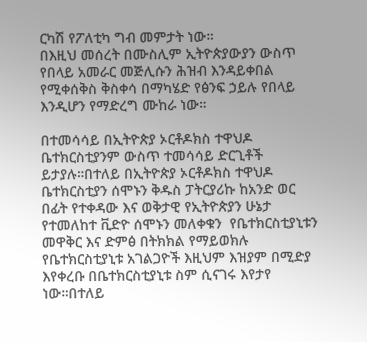ርካሽ የፖለቲካ ግብ መምታት ነው።
በእዚህ መሰረት በሙስሊም ኢትዮጵያውያን ውስጥ የበላይ አመራር መጅሊሱን ሕዝብ እንዳይቀበል የሚቀሰቅስ ቅስቀሳ በማካሄድ የፅንፍ ኃይሉ የበላይ እንዲሆን የማድረግ ሙከራ ነው።

በተመሳሳይ በኢትዮጵያ ኦርቶዶክስ ተዋህዶ ቤተክርስቲያንም ውስጥ ተመሳሳይ ድርጊቶች ይታያሉ።በተለይ በኢትዮጵያ ኦርቶዶክስ ተዋህዶ ቤተክርስቲያን ሰሞኑን ቅዱስ ፓትርያሪኩ ከአንድ ወር በፊት የተቀዳው እና ወቅታዊ የኢትዮጵያን ሁኔታ የተመለከተ ቪድዮ ሰሞኑን መለቀቁን  የቤተክርስቲያኒቱን መዋቅር እና ድምፅ በትክክል የማይወክሉ የቤተክርስቲያኒቱ አገልጋዮች እዚህም እዝያም በሚድያ እየቀረቡ በቤተክርስቲያኒቱ ስም ሲናገሩ እየታየ ነው።በተለይ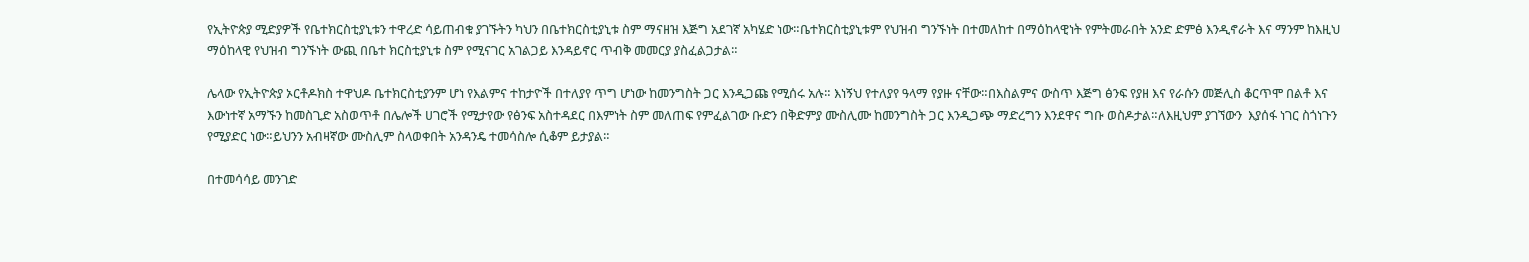የኢትዮጵያ ሚድያዎች የቤተክርስቲያኒቱን ተዋረድ ሳይጠብቁ ያገኙትን ካህን በቤተክርስቲያኒቱ ስም ማናዘዝ እጅግ አደገኛ አካሄድ ነው።ቤተክርስቲያኒቱም የህዝብ ግንኙነት በተመለከተ በማዕከላዊነት የምትመራበት አንድ ድምፅ እንዲኖራት እና ማንም ከእዚህ ማዕከላዊ የህዝብ ግንኙነት ውጪ በቤተ ክርስቲያኒቱ ስም የሚናገር አገልጋይ እንዳይኖር ጥብቅ መመርያ ያስፈልጋታል።

ሌላው የኢትዮጵያ ኦርቶዶክስ ተዋህዶ ቤተክርስቲያንም ሆነ የእልምና ተከታዮች በተለያየ ጥግ ሆነው ከመንግስት ጋር እንዲጋጩ የሚሰሩ አሉ። እነኝህ የተለያየ ዓላማ የያዙ ናቸው።በእስልምና ውስጥ እጅግ ፅንፍ የያዘ እና የራሱን መጅሊስ ቆርጥሞ በልቶ እና እውነተኛ አማኙን ከመስጊድ አስወጥቶ በሌሎች ሀገሮች የሚታየው የፅንፍ አስተዳደር በእምነት ስም መለጠፍ የምፈልገው ቡድን በቅድምያ ሙስሊሙ ከመንግስት ጋር እንዲጋጭ ማድረግን እንደዋና ግቡ ወስዶታል።ለእዚህም ያገኘውን  እያሰፋ ነገር ስጎነጉን የሚያድር ነው።ይህንን አብዛኛው ሙስሊም ስላወቀበት አንዳንዴ ተመሳስሎ ሲቆም ይታያል።

በተመሳሳይ መንገድ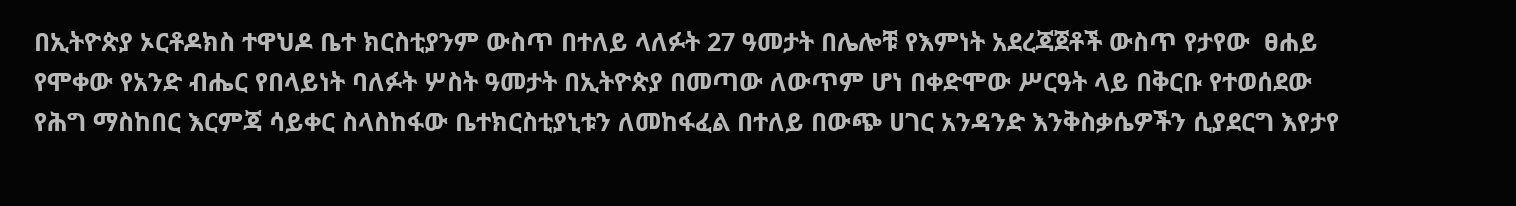በኢትዮጵያ ኦርቶዶክስ ተዋህዶ ቤተ ክርስቲያንም ውስጥ በተለይ ላለፉት 27 ዓመታት በሌሎቹ የእምነት አደረጃጀቶች ውስጥ የታየው  ፀሐይ የሞቀው የአንድ ብሔር የበላይነት ባለፉት ሦስት ዓመታት በኢትዮጵያ በመጣው ለውጥም ሆነ በቀድሞው ሥርዓት ላይ በቅርቡ የተወሰደው የሕግ ማስከበር እርምጃ ሳይቀር ስላስከፋው ቤተክርስቲያኒቱን ለመከፋፈል በተለይ በውጭ ሀገር አንዳንድ እንቅስቃሴዎችን ሲያደርግ እየታየ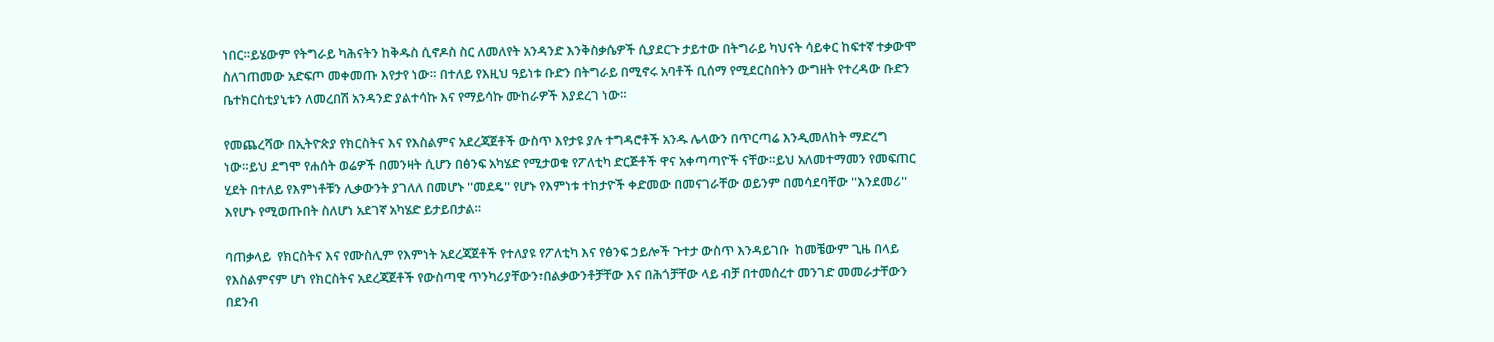ነበር።ይሄውም የትግራይ ካሕናትን ከቅዱስ ሲኖዶስ ስር ለመለየት አንዳንድ እንቅስቃሴዎች ሲያደርጉ ታይተው በትግራይ ካህናት ሳይቀር ከፍተኛ ተቃውሞ ስለገጠመው አድፍጦ መቀመጡ እየታየ ነው። በተለይ የእዚህ ዓይነቱ ቡድን በትግራይ በሚኖሩ አባቶች ቢሰማ የሚደርስበትን ውግዘት የተረዳው ቡድን ቤተክርስቲያኒቱን ለመረበሽ አንዳንድ ያልተሳኩ እና የማይሳኩ ሙከራዎች እያደረገ ነው።

የመጨረሻው በኢትዮጵያ የክርስትና እና የእስልምና አደረጃጀቶች ውስጥ እየታዩ ያሉ ተግዳሮቶች አንዱ ሌላውን በጥርጣሬ እንዲመለከት ማድረግ ነው።ይህ ደግሞ የሐሰት ወሬዎች በመንዛት ሲሆን በፅንፍ አካሄድ የሚታወቁ የፖለቲካ ድርጅቶች ዋና አቀጣጣዮች ናቸው።ይህ አለመተማመን የመፍጠር ሂደት በተለይ የእምነቶቹን ሊቃውንት ያገለለ በመሆኑ ''መደዴ'' የሆኑ የእምነቱ ተከታዮች ቀድመው በመናገራቸው ወይንም በመሳደባቸው ''እንደመሪ'' እየሆኑ የሚወጡበት ስለሆነ አደገኛ አካሄድ ይታይበታል።

ባጠቃላይ  የክርስትና እና የሙስሊም የእምነት አደረጃጀቶች የተለያዩ የፖለቲካ እና የፅንፍ ኃይሎች ጉተታ ውስጥ እንዳይገቡ  ከመቼውም ጊዜ በላይ የእስልምናም ሆነ የክርስትና አደረጃጀቶች የውስጣዊ ጥንካሪያቸውን፣በልቃውንቶቻቸው እና በሕጎቻቸው ላይ ብቻ በተመሰረተ መንገድ መመራታቸውን በደንብ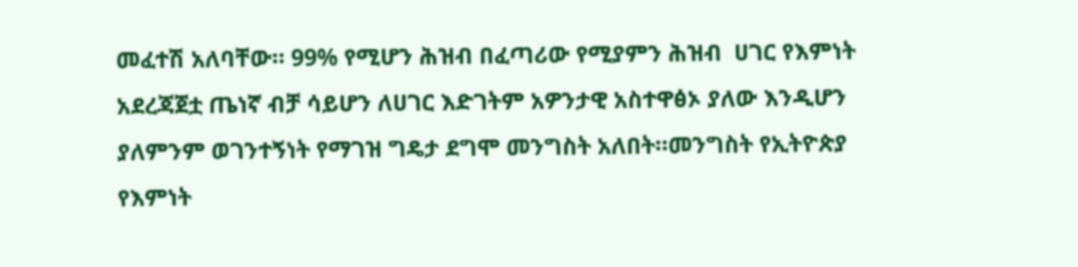መፈተሽ አለባቸው። 99% የሚሆን ሕዝብ በፈጣሪው የሚያምን ሕዝብ  ሀገር የእምነት አደረጃጀቷ ጤነኛ ብቻ ሳይሆን ለሀገር እድገትም አዎንታዊ አስተዋፅኦ ያለው እንዲሆን ያለምንም ወገንተኝነት የማገዝ ግዴታ ደግሞ መንግስት አለበት።መንግስት የኢትዮጵያ የእምነት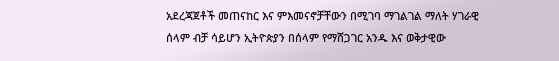አደረጃጀቶች መጠናከር እና ምእመናኖቻቸውን በሚገባ ማገልገል ማለት ሃገራዊ ሰላም ብቻ ሳይሆን ኢትዮጵያን በሰላም የማሸጋገር አንዱ እና ወቅታዊው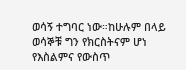ወሳኝ ተግባር ነው።ከሁሉም በላይ ወሳኞቹ ግን የክርስትናም ሆነ የእስልምና የውስጥ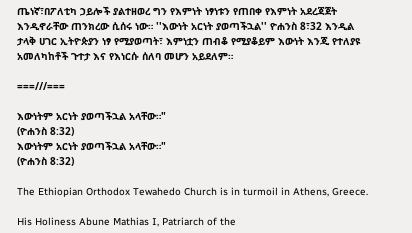ጤነኛ፣በፖለቲካ ኃይሎች ያልተዘወረ ግን የእምነት ነፃነቱን የጠበቀ የእምነት አደረጃጀት እንዲኖራቸው ጠንክረው ሲሰሩ ነው። ''እውነት አርነት ያወጣችኋል'' ዮሐንስ 8፣32 እንዲል ታላቅ ሀገር ኢትዮጵያን ነፃ የሚያወጣት፣ እምነቷን ጠብቆ የሚያቆይም እውነት እንጂ የተለያዩ አመለካከቶች ጉተታ እና የእነርሱ ሰለባ መሆን አይደለም።

===///===

እውነትም አርነት ያወጣችኋል አላቸው።"
(ዮሐንስ 8:32)
እውነትም አርነት ያወጣችኋል አላቸው።"
(ዮሐንስ 8:32)

The Ethiopian Orthodox Tewahedo Church is in turmoil in Athens, Greece.

His Holiness Abune Mathias I, Patriarch of the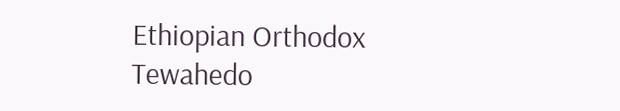Ethiopian Orthodox Tewahedo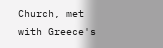Church, met with Greece's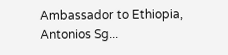Ambassador to Ethiopia, Antonios Sg...